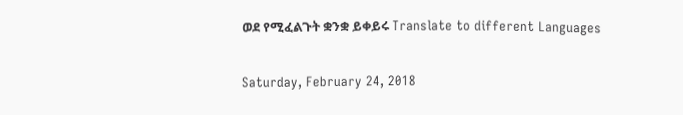ወደ የሚፈልጉት ቋንቋ ይቀይሩ Translate to different Languages

Saturday, February 24, 2018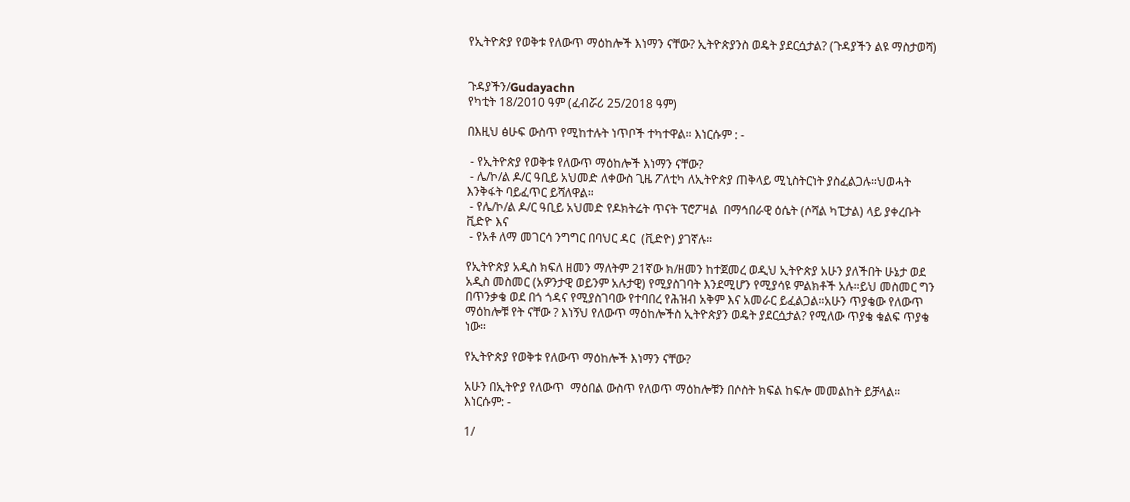የኢትዮጵያ የወቅቱ የለውጥ ማዕከሎች እነማን ናቸው? ኢትዮጵያንስ ወዴት ያደርሷታል? (ጉዳያችን ልዩ ማስታወሻ)


ጉዳያችን/Gudayachn
የካቲት 18/2010 ዓም (ፈብሯሪ 25/2018 ዓም)

በእዚህ ፅሁፍ ውስጥ የሚከተሉት ነጥቦች ተካተዋል። እነርሱም : -

 - የኢትዮጵያ የወቅቱ የለውጥ ማዕከሎች እነማን ናቸው?
 - ሌ/ኮ/ል ዶ/ር ዓቢይ አህመድ ለቀውስ ጊዜ ፖለቲካ ለኢትዮጵያ ጠቅላይ ሚኒስትርነት ያስፈልጋሉ።ህወሓት እንቅፋት ባይፈጥር ይሻለዋል።
 - የሌ/ኮ/ል ዶ/ር ዓቢይ አህመድ የዶክትሬት ጥናት ፕሮፖዛል  በማኅበራዊ ዕሴት (ሶሻል ካፒታል) ላይ ያቀረቡት ቪድዮ እና
 - የአቶ ለማ መገርሳ ንግግር በባህር ዳር  (ቪድዮ) ያገኛሉ።

የኢትዮጵያ አዲስ ክፍለ ዘመን ማለትም 21ኛው ክ/ዘመን ከተጀመረ ወዲህ ኢትዮጵያ አሁን ያለችበት ሁኔታ ወደ አዲስ መስመር (አዎንታዊ ወይንም አሉታዊ) የሚያስገባት እንደሚሆን የሚያሳዩ ምልክቶች አሉ።ይህ መስመር ግን በጥንቃቄ ወደ በጎ ጎዳና የሚያስገባው የተባበረ የሕዝብ አቅም እና አመራር ይፈልጋል።አሁን ጥያቄው የለውጥ ማዕከሎቹ የት ናቸው ? እነኝህ የለውጥ ማዕከሎችስ ኢትዮጵያን ወዴት ያደርሷታል? የሚለው ጥያቄ ቁልፍ ጥያቄ ነው።

የኢትዮጵያ የወቅቱ የለውጥ ማዕከሎች እነማን ናቸው?

አሁን በኢትዮያ የለውጥ  ማዕበል ውስጥ የለወጥ ማዕከሎቹን በሶስት ክፍል ከፍሎ መመልከት ይቻላል። እነርሱም: -

1/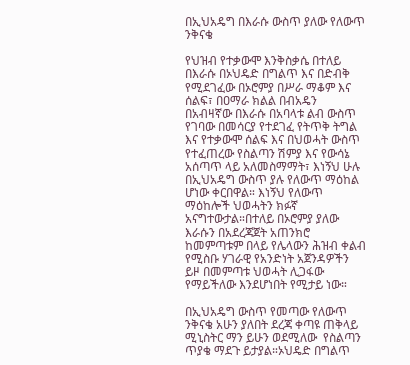በኢህአዴግ በእራሱ ውስጥ ያለው የለውጥ ንቅናቄ

የህዝብ የተቃውሞ እንቅስቃሴ በተለይ በእራሱ በኦህዴድ በግልጥ እና በድብቅ የሚደገፈው በኦሮምያ በሥራ ማቆም እና ሰልፍ፣ በዐማራ ክልል በብአዴን በአብዛኛው በእራሱ በአባላቱ ልብ ውስጥ የገባው በመሳርያ የተደገፈ የትጥቅ ትግል እና የተቃውሞ ሰልፍ እና በህወሓት ውስጥ የተፈጠረው የስልጣን ሽምያ እና የውሳኔ አሰጣጥ ላይ አለመስማማት፣ እነኝህ ሁሉ በኢህአዴግ ውስጥ ያሉ የለውጥ ማዕከል ሆነው ቀርበዋል። እነኝህ የለውጥ ማዕከሎች ህወሓትን ክፉኛ አናግተውታል።በተለይ በኦሮምያ ያለው እራሱን በአደረጃጀት አጠንክሮ ከመምጣቱም በላይ የሌላውን ሕዝብ ቀልብ የሚስቡ ሃገራዊ የአንድነት አጀንዳዎችን ይዞ በመምጣቱ ህወሓት ሊጋፋው የማይችለው እንደሆነበት የሚታይ ነው።

በኢህአዴግ ውስጥ የመጣው የለውጥ ንቅናቄ አሁን ያለበት ደረጃ ቀጣዩ ጠቅላይ ሚኒስትር ማን ይሁን ወደሚለው  የስልጣን ጥያቄ ማደጉ ይታያል።ኦህዴድ በግልጥ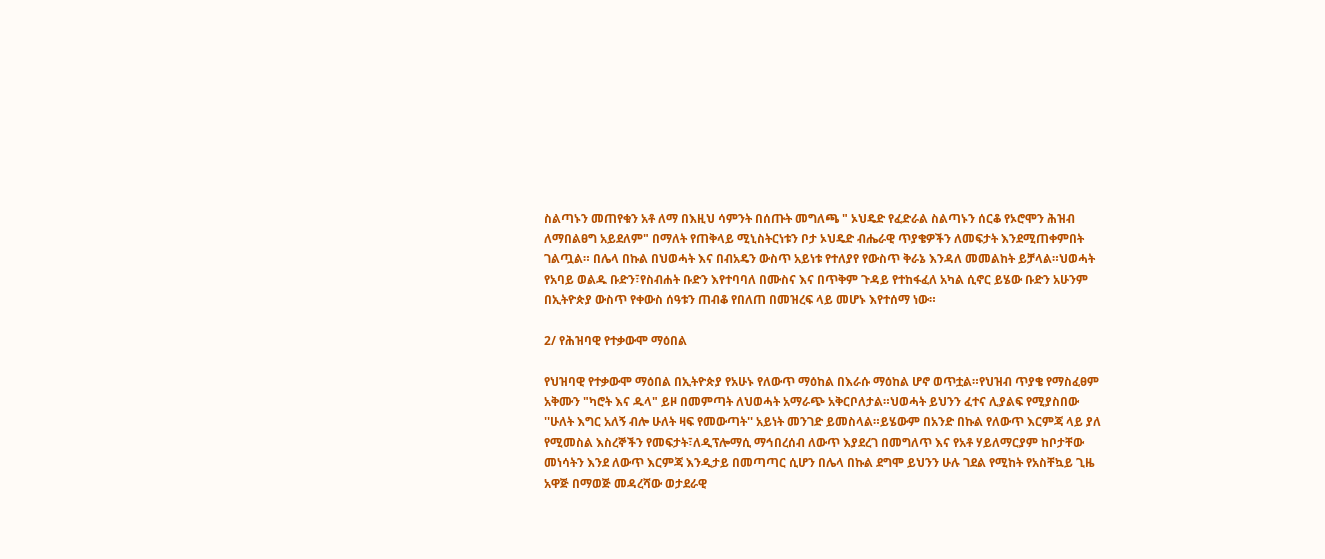ስልጣኑን መጠየቁን አቶ ለማ በእዚህ ሳምንት በሰጡት መግለጫ " ኦህዴድ የፈድራል ስልጣኑን ሰርቆ የኦሮሞን ሕዝብ ለማበልፀግ አይደለም" በማለት የጠቅላይ ሚኒስትርነቱን ቦታ ኦህዴድ ብሔራዊ ጥያቄዎችን ለመፍታት እንደሚጠቀምበት ገልጧል። በሌላ በኩል በህወሓት እና በብአዴን ውስጥ አይነቱ የተለያየ የውስጥ ቅራኔ እንዳለ መመልከት ይቻላል።ህወሓት የአባይ ወልዱ ቡድን፣የስብሐት ቡድን እየተባባለ በሙስና እና በጥቅም ጉዳይ የተከፋፈለ አካል ሲኖር ይሄው ቡድን አሁንም በኢትዮጵያ ውስጥ የቀውስ ሰዓቱን ጠብቆ የበለጠ በመዝረፍ ላይ መሆኑ እየተሰማ ነው።

2/ የሕዝባዊ የተቃውሞ ማዕበል

የህዝባዊ የተቃውሞ ማዕበል በኢትዮጵያ የአሁኑ የለውጥ ማዕከል በእራሱ ማዕከል ሆኖ ወጥቷል።የህዝብ ጥያቄ የማስፈፀም አቅሙን "ካሮት እና ዱላ" ይዞ በመምጣት ለህወሓት አማራጭ አቅርቦለታል።ህወሓት ይህንን ፈተና ሊያልፍ የሚያስበው ''ሁለት እግር አለኝ ብሎ ሁለት ዛፍ የመውጣት'' አይነት መንገድ ይመስላል።ይሄውም በአንድ በኩል የለውጥ እርምጃ ላይ ያለ የሚመስል እስረኞችን የመፍታት፣ለዲፕሎማሲ ማኅበረሰብ ለውጥ እያደረገ በመግለጥ እና የአቶ ሃይለማርያም ከቦታቸው መነሳትን እንደ ለውጥ እርምጃ እንዲታይ በመጣጣር ሲሆን በሌላ በኩል ደግሞ ይህንን ሁሉ ገደል የሚከት የአስቸኳይ ጊዜ አዋጅ በማወጅ መዳረሻው ወታደራዊ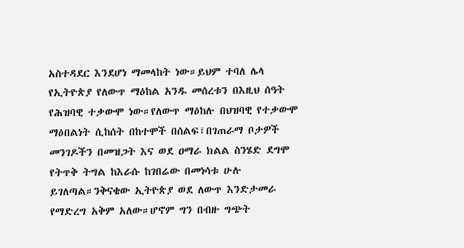አስተዳደር እንደሆነ ማመላከት ነው።ይህም ተባለ ሌላ የኢትዮጵያ የለውጥ ማዕከል አንዱ መሰረቱን በእዚህ ሰዓት የሕዝባዊ ተቃውሞ ነው።የለውጥ ማዕከሉ በህዝባዊ የተቃውሞ ማዕበልነት ሲከሰት በከተሞች በሰልፍ፣በገጠራማ ቦታዎች መንገዶችን በመዝጋት እና ወደ ዐማራ ክልል ስንሄድ ደግሞ የትጥቅ ትግል ከእራሱ ከገበሬው በመነሳቱ ሁሉ ይገለጣል።ንቅናቄው ኢትዮጵያ ወደ ለውጥ እንድታመራ የማድረግ አቅም አለው።ሆኖም ግን በብዙ ግጭት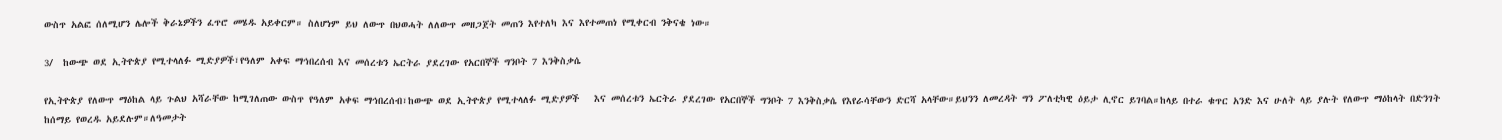ውስጥ አልፎ ሰለሚሆን ሌሎች ቅራኔዎችን ፈጥሮ መሄዱ አይቀርም። ስለሆነም ይህ ለውጥ በህወሓት ለለውጥ መዘጋጀት መጠን እየተለካ እና እየተመጠነ የሚቀርብ ንቅናቄ ነው።

3/  ከውጭ ወደ ኢትዮጵያ የሚተላለፉ ሚድያዎች፣የዓለም አቀፍ ማኅበረሰብ እና መሰረቱን ኤርትራ ያደረገው የአርበኞች ግንቦት 7 እንቅስቃሴ

የኢትዮጵያ የለውጥ ማዕከል ላይ ጉልህ አሻራቸው ከሚገለጠው ውስጥ የዓለም አቀፍ ማኅበረሰብ፣ከውጭ ወደ ኢትዮጵያ የሚተላለፉ ሚድያዎች   እና መሰረቱን ኤርትራ ያደረገው የአርበኞች ግንቦት 7 እንቅስቃሴ የእየራሳቸውን ድርሻ አላቸው።ይህንን ለመረዳት ግን ፖለቲካዊ ዕይታ ሊኖር ይገባል።ከላይ በተራ ቁጥር አንድ እና ሁለት ላይ ያሉት የለውጥ ማዕከላት በድንገት ከሰማይ የወረዱ አይደሉም።ለዓመታት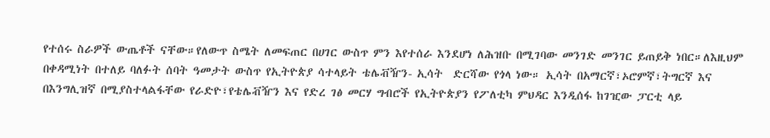የተሰሩ ስራዎች ውጤቶች ናቸው።የለውጥ ስሜት ለመፍጠር በሀገር ውስጥ ምን እየተሰራ እንደሆነ ለሕዝቡ በሚገባው መንገድ መንገር ይጠይቅ ነበር።ለእዚህም በቀዳሚነት በተለይ ባለፉት ሰባት ዓመታት ውስጥ የኢትዮጵያ ሳተላይት ቴሌቭዥን- ኢሳት  ድርሻው የጎላ ነው። ኢሳት በአማርኛ፣ኦሮምኛ፣ትግርኛ እና በእንግሊዝኛ በሚያስተላልፋቸው የራድዮ፣የቴሌቭዥን እና የድረ ገፅ መርሃ ግብሮች የኢትዮጵያን የፖለቲካ ምህዳር እንዲሰፋ ከገዢው ፓርቲ ላይ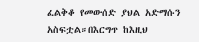ፈልቅቆ የመውሰድ ያህል አድማሱን አስፍቷል።በእርግጥ ከእዚህ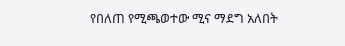የበለጠ የሚጫወተው ሚና ማደግ አለበት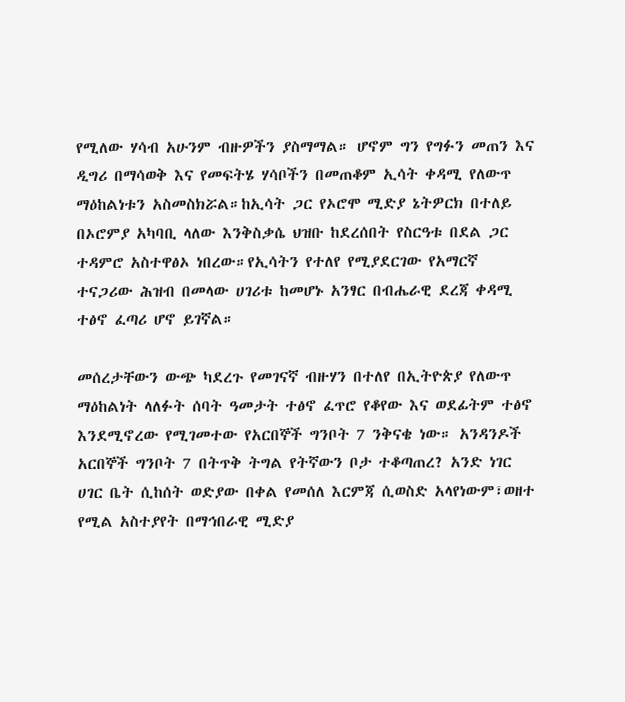የሚለው ሃሳብ አሁንም ብዙዎችን ያስማማል። ሆኖም ግን የግፉን መጠን እና ዲግሪ በማሳወቅ እና የመፍትሄ ሃሳቦችን በመጠቆም ኢሳት ቀዳሚ የለውጥ ማዕከልነቱን አስመስክሯል።ከኢሳት ጋር የኦሮሞ ሚድያ ኔትዎርክ በተለይ በኦሮምያ አካባቢ ላለው እንቅስቃሴ ህዝቡ ከደረሰበት የስርዓቱ በደል ጋር ተዳምሮ አስተዋፅኦ ነበረው።የኢሳትን የተለየ የሚያደርገው የአማርኛ ተናጋሪው ሕዝብ በመላው ሀገሪቱ ከመሆኑ አንፃር በብሔራዊ ደረጃ ቀዳሚ ተፅኖ ፈጣሪ ሆኖ ይገኛል።

መሰረታቸውን ውጭ ካደረጉ የመገናኛ ብዙሃን በተለየ በኢትዮጵያ የለውጥ ማዕከልነት ላለፉት ሰባት ዓመታት ተፅኖ ፈጥሮ የቆየው እና ወደፊትም ተፅኖ እንደሚኖረው የሚገመተው የአርበኞች ግንቦት 7 ንቅናቄ ነው። አንዳንዶች አርበኞች ግንቦት 7 በትጥቅ ትግል የትኛውን ቦታ ተቆጣጠረ? አንድ ነገር ሀገር ቤት ሲከሰት ወድያው በቀል የመሰለ እርምጃ ሲወስድ አላየነውም፣ወዘተ የሚል አስተያየት በማኅበራዊ ሚድያ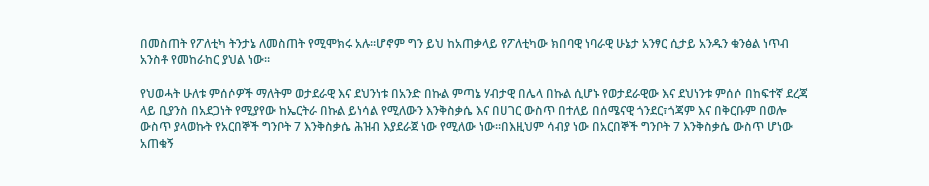በመስጠት የፖለቲካ ትንታኔ ለመስጠት የሚሞክሩ አሉ።ሆኖም ግን ይህ ከአጠቃላይ የፖለቲካው ክበባዊ ነባራዊ ሁኔታ አንፃር ሲታይ አንዱን ቁንፅል ነጥብ አንስቶ የመከራከር ያህል ነው።

የህወሓት ሁለቱ ምሰሶዎች ማለትም ወታደራዊ እና ደህንነቱ በአንድ በኩል ምጣኔ ሃብታዊ በሌላ በኩል ሲሆኑ የወታደራዊው እና ደህነንቱ ምሰሶ በከፍተኛ ደረጃ ላይ ቢያንስ በአደጋነት የሚያየው ከኤርትራ በኩል ይነሳል የሚለውን እንቅስቃሴ እና በሀገር ውስጥ በተለይ በሰሜናዊ ጎንደር፣ጎጃም እና በቅርቡም በወሎ ውስጥ ያላወኩት የአርበኞች ግንቦት 7 እንቅስቃሴ ሕዝብ እያደራጀ ነው የሚለው ነው።በእዚህም ሳብያ ነው በአርበኞች ግንቦት 7 እንቅስቃሴ ውስጥ ሆነው አጠቁኝ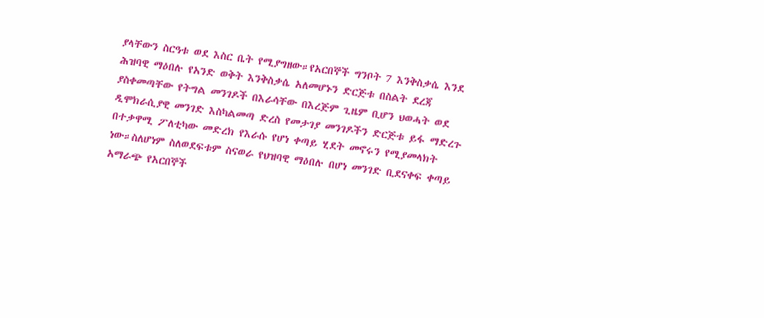ያላቸውን ስርዓቱ ወደ እስር ቤት የሚያግዘው።የአርበኞች ግንቦት 7 እንቅስቃሴ እንደ ሕዝባዊ ማዕበሉ የአንድ ወቅት እንቅስቃሴ አለመሆኑን ድርጅቱ በስልት ደረጃ ያስቀመጣቸው የትግል መንገዶች በእራሳቸው በእረጅም ጊዜም ቢሆን ህወሓት ወደ  ዲሞክራሲያዊ መንገድ እስካልመጣ ድረስ የመታገያ መንገዶችን ድርጅቱ ይፋ ማድረጉ በተቃዋሚ ፖለቲካው መድረክ የእራሱ የሆነ ቀጣይ ሂደት መኖሩን የሚያመላክት ነው።ስለሆነም ስለወደፍቱም ስናወራ የህዝባዊ ማዕበሉ በሆነ መንገድ ቢደናቀፍ ቀጣይ አማራጭ የአርበኞች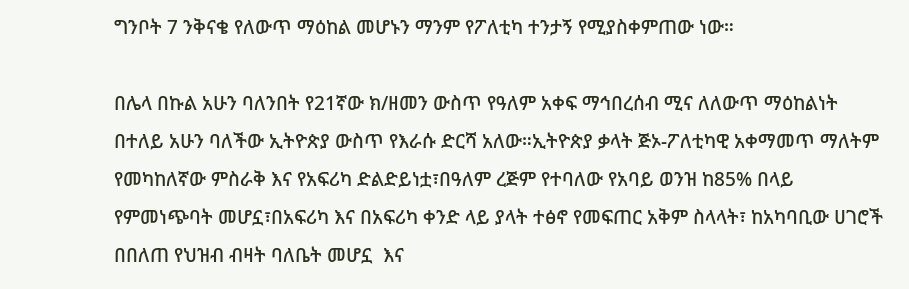ግንቦት 7 ንቅናቄ የለውጥ ማዕከል መሆኑን ማንም የፖለቲካ ተንታኝ የሚያስቀምጠው ነው።

በሌላ በኩል አሁን ባለንበት የ21ኛው ክ/ዘመን ውስጥ የዓለም አቀፍ ማኅበረሰብ ሚና ለለውጥ ማዕከልነት በተለይ አሁን ባለችው ኢትዮጵያ ውስጥ የእራሱ ድርሻ አለው።ኢትዮጵያ ቃላት ጅኦ-ፖለቲካዊ አቀማመጥ ማለትም የመካከለኛው ምስራቅ እና የአፍሪካ ድልድይነቷ፣በዓለም ረጅም የተባለው የአባይ ወንዝ ከ85% በላይ የምመነጭባት መሆኗ፣በአፍሪካ እና በአፍሪካ ቀንድ ላይ ያላት ተፅኖ የመፍጠር አቅም ስላላት፣ ከአካባቢው ሀገሮች በበለጠ የህዝብ ብዛት ባለቤት መሆኗ  እና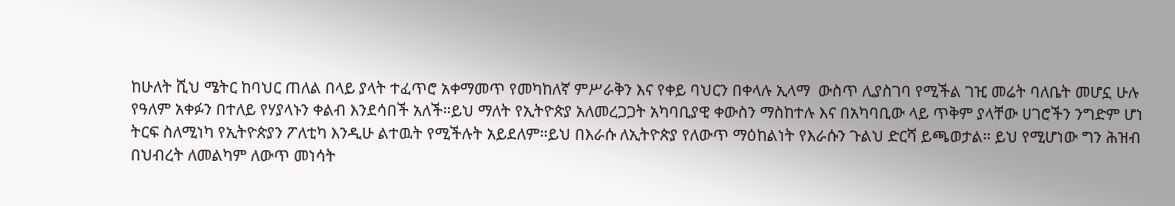ከሁለት ሺህ ሜትር ከባህር ጠለል በላይ ያላት ተፈጥሮ አቀማመጥ የመካከለኛ ምሥራቅን እና የቀይ ባህርን በቀላሉ ኢላማ  ውስጥ ሊያስገባ የሚችል ገዢ መሬት ባለቤት መሆኗ ሁሉ የዓለም አቀፉን በተለይ የሃያላኑን ቀልብ እንደሳበች አለች።ይህ ማለት የኢትዮጵያ አለመረጋጋት አካባቢያዊ ቀውስን ማስከተሉ እና በአካባቢው ላይ ጥቅም ያላቸው ሀገሮችን ንግድም ሆነ ትርፍ ስለሚነካ የኢትዮጵያን ፖለቲካ እንዲሁ ልተዉት የሚችሉት አይደለም።ይህ በእራሱ ለኢትዮጵያ የለውጥ ማዕከልነት የእራሱን ጉልህ ድርሻ ይጫወታል። ይህ የሚሆነው ግን ሕዝብ በህብረት ለመልካም ለውጥ መነሳት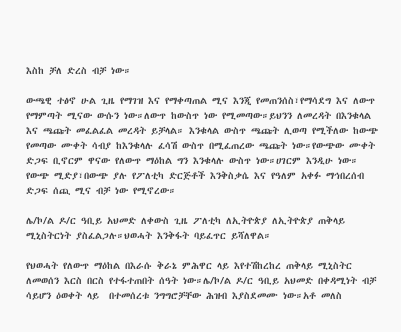እስከ ቻለ ድረስ ብቻ ነው።

ውጫዊ ተፅኖ ሁል ጊዜ የማገዝ እና የማቀጣጠል ሚና እንጂ የመጠንሰስ፣የማሳደግ እና ለውጥ የማምጣት ሚናው ውሱን ነው።ለውጥ ከውስጥ ነው የሚመጣው።ይህንን ለመረዳት በእንቁላል እና ጫጩት መፈልፈል መረዳት ይቻላል። እንቁላል ውስጥ ጫጩት ሊወጣ የሚችለው ከውጭ የመጣው ሙቀት ሳብያ ከእንቁላሉ ፈሳሽ ውስጥ በሚፈጠረው ጫጩት ነው።የውጭው ሙቀት ድጋፍ ቢኖርም ዋናው የለውጥ ማዕከል ግን እንቁላሉ ውስጥ ነው።ሀገርም እንዲሁ ነው። የውጭ ሚድያ፣በውጭ ያሉ የፖለቲካ ድርጅቶች እንቅስቃሴ እና የዓለም አቀፉ ማኅበረሰብ ድጋፍ ሰጪ ሚና ብቻ ነው የሚኖረው።

ሌ/ኮ/ል ዶ/ር ዓቢይ አህመድ ለቀውስ ጊዜ ፖለቲካ ለኢትዮጵያ ለኢትዮጵያ ጠቅላይ ሚኒስትርነት ያስፈልጋሉ።ህወሓት እንቅፋት ባይፈጥር ይሻለዋል።

የህወሓት የለውጥ ማዕከል በእራሱ ቅራኔ ምሕዋር ላይ እየተሽከረከረ ጠቅላይ ሚኒስትር ለመወሰን እርስ በርስ የተፋተጠበት ሰዓት ነው።ሌ/ኮ/ል ዶ/ር ዓቢይ አህመድ በቀዳሚነት ብቻ ሳይሆን ዕወቀት ላይ  በተመሰረቱ ንግግሮቻቸው ሕዝብ እያስደመሙ ነው።አቶ መለስ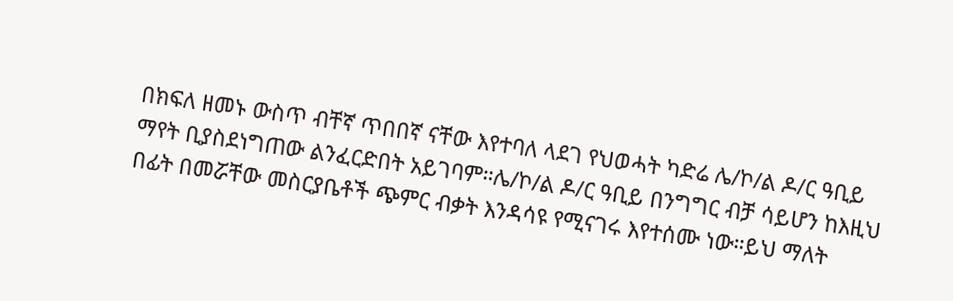በክፍለ ዘመኑ ውስጥ ብቸኛ ጥበበኛ ናቸው እየተባለ ላደገ የህወሓት ካድሬ ሌ/ኮ/ል ዶ/ር ዓቢይ ማየት ቢያስደነግጠው ልንፈርድበት አይገባም።ሌ/ኮ/ል ዶ/ር ዓቢይ በንግግር ብቻ ሳይሆን ከእዚህ በፊት በመሯቸው መስርያቤቶች ጭምር ብቃት እንዳሳዩ የሚናገሩ እየተሰሙ ነው።ይህ ማለት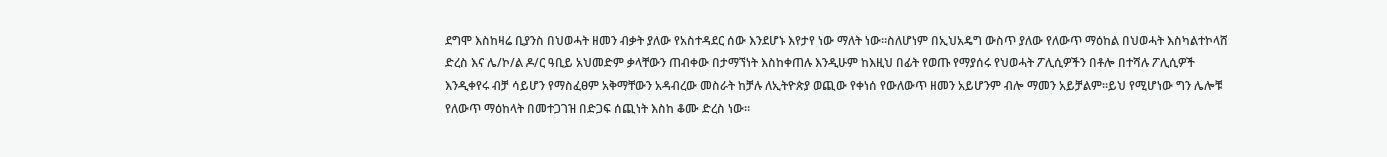ደግሞ እስከዛሬ ቢያንስ በህወሓት ዘመን ብቃት ያለው የአስተዳደር ሰው እንደሆኑ እየታየ ነው ማለት ነው።ስለሆነም በኢህአዴግ ውስጥ ያለው የለውጥ ማዕከል በህወሓት እስካልተኮላሸ ድረስ እና ሌ/ኮ/ል ዶ/ር ዓቢይ አህመድም ቃላቸውን ጠብቀው በታማኘነት እስከቀጠሉ እንዲሁም ከእዚህ በፊት የወጡ የማያሰሩ የህወሓት ፖሊሲዎችን በቶሎ በተሻሉ ፖሊሲዎች እንዲቀየሩ ብቻ ሳይሆን የማስፈፀም አቅማቸውን አዳብረው መስራት ከቻሉ ለኢትዮጵያ ወጪው የቀነሰ የውለውጥ ዘመን አይሆንም ብሎ ማመን አይቻልም።ይህ የሚሆነው ግን ሌሎቹ የለውጥ ማዕከላት በመተጋገዝ በድጋፍ ሰጪነት እስከ ቆሙ ድረስ ነው።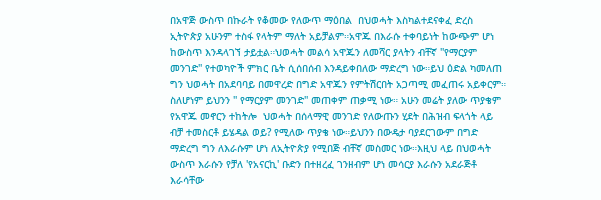በአዋጅ ውስጥ በኩራት የቆመው የለውጥ ማዕበል  በህወሓት እስካልተደናቀፈ ድረስ ኢትዮጵያ አሁንም ተስፋ የላትም ማለት አይቻልም።አዋጁ በእራሱ ተቀባይነት ከውጭም ሆነ ከውስጥ እንዳላገኘ ታይቷል።ህወሓት መልሳ አዋጁን ለመሻር ያላትን ብቸኛ ''የማርያም መንገድ'' የተወካዮች ምክር ቤት ሲሰበሰብ እንዳይቀበለው ማድረግ ነው።ይህ ዕድል ካመለጠ ግን ህወሓት በአደባባይ በመዋረድ በግድ አዋጁን የምትሽርበት አጋጣሚ መፈጠሩ አይቀርም። ስለሆነም ይህንን '' የማርያም መንገድ'' መጠቀም ጠቃሚ ነው። አሁን መሬት ያለው ጥያቄም የአዋጁ መኖርን ተከትሎ  ህወሓት በሰላማዊ መንገድ የለውጡን ሂደት በሕዝብ ፍላጎት ላይ ብቻ ተመስርቶ ይሄዳል ወይ? የሚለው ጥያቄ ነው።ይህንን በውዴታ ባያደርገውም በግድ ማድረግ ግን ለእራሱም ሆነ ለኢትዮጵያ የሚበጅ ብቸኛ መስመር ነው።እዚህ ላይ በህወሓት ውስጥ እራሱን የቻለ 'የአናርኪ' ቡድን በተዘረፈ ገንዘብም ሆነ መሳርያ እራሱን አደራጅቶ እራሳቸው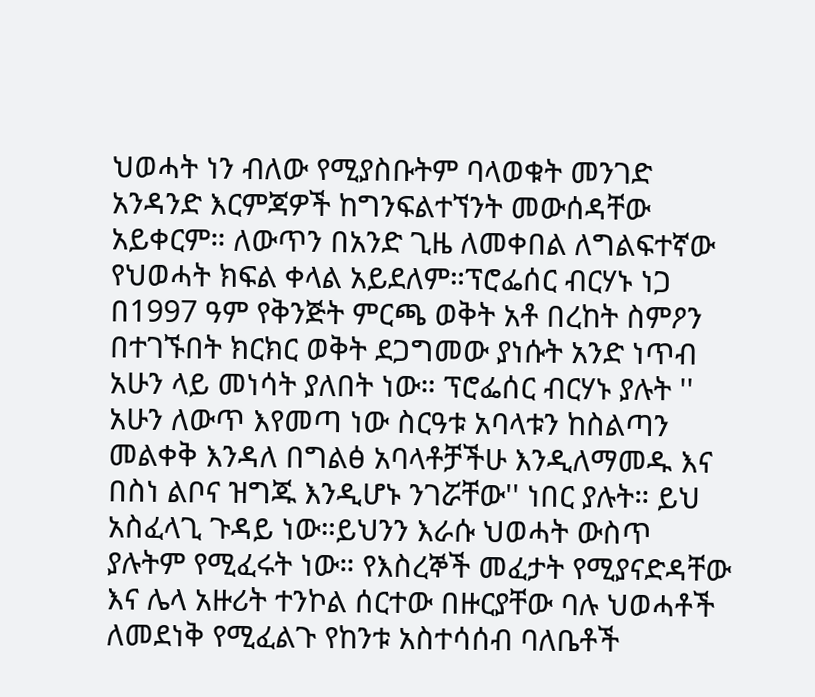ህወሓት ነን ብለው የሚያስቡትም ባላወቁት መንገድ አንዳንድ እርምጃዎች ከግንፍልተኘንት መውሰዳቸው አይቀርም። ለውጥን በአንድ ጊዜ ለመቀበል ለግልፍተኛው የህወሓት ክፍል ቀላል አይደለም።ፕሮፌሰር ብርሃኑ ነጋ በ1997 ዓም የቅንጅት ምርጫ ወቅት አቶ በረከት ስምዖን በተገኙበት ክርክር ወቅት ደጋግመው ያነሱት አንድ ነጥብ አሁን ላይ መነሳት ያለበት ነው። ፕሮፌሰር ብርሃኑ ያሉት '' አሁን ለውጥ እየመጣ ነው ስርዓቱ አባላቱን ከስልጣን መልቀቅ እንዳለ በግልፅ አባላቶቻችሁ እንዲለማመዱ እና በስነ ልቦና ዝግጁ እንዲሆኑ ንገሯቸው'' ነበር ያሉት። ይህ አስፈላጊ ጉዳይ ነው።ይህንን እራሱ ህወሓት ውስጥ ያሉትም የሚፈሩት ነው። የእስረኞች መፈታት የሚያናድዳቸው እና ሌላ አዙሪት ተንኮል ሰርተው በዙርያቸው ባሉ ህወሓቶች ለመደነቅ የሚፈልጉ የከንቱ አስተሳሰብ ባለቤቶች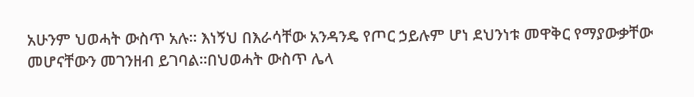አሁንም ህወሓት ውስጥ አሉ። እነኝህ በእራሳቸው አንዳንዴ የጦር ኃይሉም ሆነ ደህንነቱ መዋቅር የማያውቃቸው መሆናቸውን መገንዘብ ይገባል።በህወሓት ውስጥ ሌላ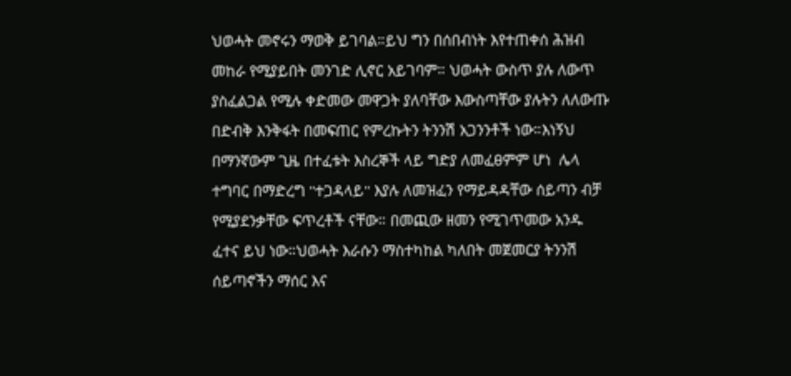ህወሓት መኖሩን ማወቅ ይገባል።ይህ ግን በሰበብነት እየተጠቀሰ ሕዝብ መከራ የሚያይበት መንገድ ሊኖር አይገባም። ህወሓት ውስጥ ያሉ ለውጥ ያስፈልጋል የሚሉ ቀድመው መዋጋት ያለባቸው እውስጣቸው ያሉትን ለለውጡ በድብቅ እንቅፋት በመፍጠር የምረኩትን ትንንሽ አጋንንቶች ነው።እነኝህ በማንኛውም ጊዜ በተፈቱት እስረኞች ላይ ግድያ ለመፈፀምም ሆነ  ሌላ ተግባር በማድረግ ''ተጋዳላይ'' እያሉ ለመዝፈን የማይዳዳቸው ሰይጣን ብቻ የሚያደንቃቸው ፍጥረቶች ናቸው። በመጪው ዘመን የሚገጥመው አንዱ ፈተና ይህ ነው።ህወሓት እራሱን ማስተካከል ካለበት መጀመርያ ትንንሽ ሰይጣኖችን ማሰር እና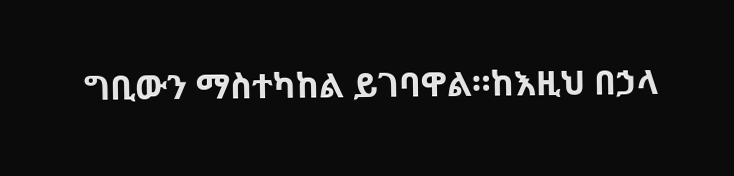ግቢውን ማስተካከል ይገባዋል።ከእዚህ በኃላ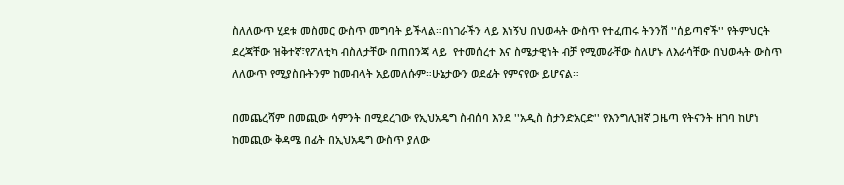ስለለውጥ ሂደቱ መስመር ውስጥ መግባት ይችላል።በነገራችን ላይ እነኝህ በህወሓት ውስጥ የተፈጠሩ ትንንሽ ''ሰይጣኖች'' የትምህርት ደረጃቸው ዝቅተኛ፣የፖለቲካ ብስለታቸው በጠበንጃ ላይ  የተመሰረተ እና ስሜታዊነት ብቻ የሚመራቸው ስለሆኑ ለእራሳቸው በህወሓት ውስጥ ለለውጥ የሚያስቡትንም ከመብላት አይመለሱም።ሁኔታውን ወደፊት የምናየው ይሆናል።

በመጨረሻም በመጪው ሳምንት በሚደረገው የኢህአዴግ ስብሰባ እንደ ''አዲስ ስታንድአርድ'' የእንግሊዝኛ ጋዜጣ የትናንት ዘገባ ከሆነ ከመጪው ቅዳሜ በፊት በኢህአዴግ ውስጥ ያለው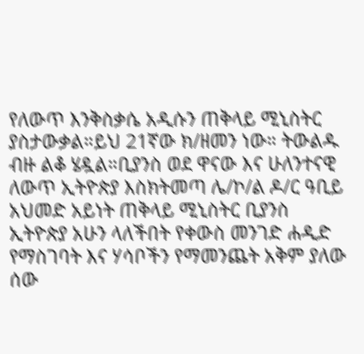የለውጥ እንቅስቃሴ አዲሱን ጠቅላይ ሚኒስትር ያስታውቃል።ይህ 21ኛው ክ/ዘመን ነው። ትውልዱ ብዙ ልቆ ሄዷል።ቢያንስ ወደ ዋናው እና ሁለንተናዊ ለውጥ ኢትዮጵያ እስክትመጣ ሌ/ኮ/ል ዶ/ር ዓቢይ አህመድ አይነት ጠቅላይ ሚኒስትር ቢያንስ ኢትዮጵያ አሁን ላለችበት የቀውስ መንገድ ሐዲድ የማስገባት እና ሃሳቦችን የማመንጨት አቅም ያለው ሰው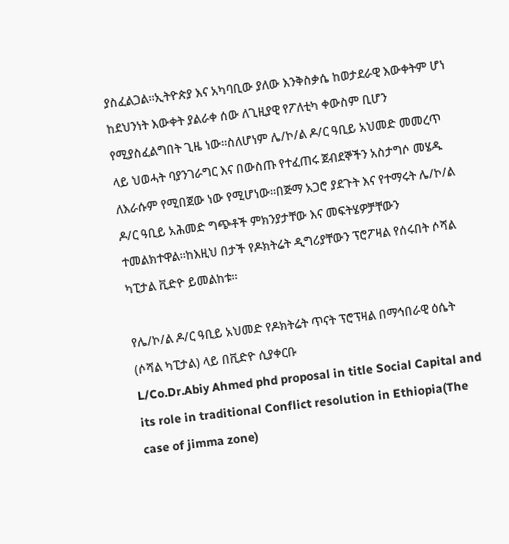ያስፈልጋል።ኢትዮጵያ እና አካባቢው ያለው እንቅስቃሴ ከወታደራዊ እውቀትም ሆነ ከደህንነት እውቀት ያልራቀ ሰው ለጊዚያዊ የፖለቲካ ቀውስም ቢሆን የሚያስፈልግበት ጊዜ ነው።ስለሆነም ሌ/ኮ/ል ዶ/ር ዓቢይ አህመድ መመረጥ ላይ ህወሓት ባያንገራግር እና በውስጡ የተፈጠሩ ጀብደኞችን አስታግሶ መሄዱ ለእራሱም የሚበጀው ነው የሚሆነው።በጅማ አጋሮ ያደጉት እና የተማሩት ሌ/ኮ/ል ዶ/ር ዓቢይ አሕመድ ግጭቶች ምክንያታቸው እና መፍትሄዎቻቸውን ተመልክተዋል።ከእዚህ በታች የዶክትሬት ዲግሪያቸውን ፕሮፖዛል የሰሩበት ሶሻል ካፒታል ቪድዮ ይመልከቱ።

የሌ/ኮ/ል ዶ/ር ዓቢይ አህመድ የዶክትሬት ጥናት ፕሮፕዛል በማኅበራዊ ዕሴት (ሶሻል ካፒታል) ላይ በቪድዮ ሲያቀርቡ
L/Co.Dr.Abiy Ahmed phd proposal in title Social Capital and its role in traditional Conflict resolution in Ethiopia(The case of jimma zone)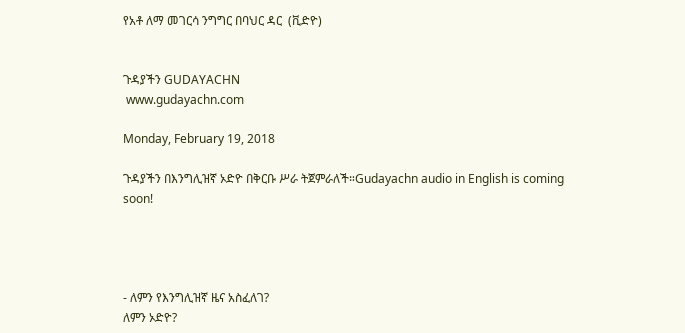የአቶ ለማ መገርሳ ንግግር በባህር ዳር  (ቪድዮ)


ጉዳያችን GUDAYACHN
 www.gudayachn.com

Monday, February 19, 2018

ጉዳያችን በእንግሊዝኛ ኦድዮ በቅርቡ ሥራ ትጀምራለች።Gudayachn audio in English is coming soon!




- ለምን የእንግሊዝኛ ዜና አስፈለገ?
ለምን ኦድዮ?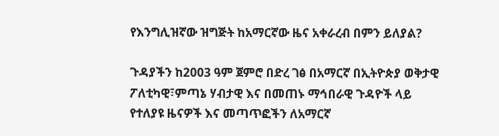የእንግሊዝኛው ዝግጅት ከአማርኛው ዜና አቀራረብ በምን ይለያል?

ጉዳያችን ከ2003 ዓም ጀምሮ በድረ ገፅ በአማርኛ በኢትዮጵያ ወቅታዊ ፖለቲካዊ፣ምጣኔ ሃብታዊ እና በመጠኑ ማኅበራዊ ጉዳዮች ላይ የተለያዩ ዜናዎች እና መጣጥፎችን ለአማርኛ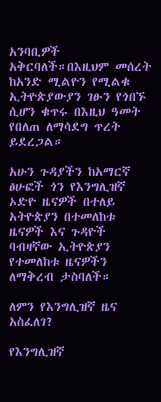አንባቢዎች አቅርባለች።በእዚህም መሰረት ከአንድ ሚልዮን የሚልቁ ኢትዮጵያውያን ገፁን የጎበኙ ሲሆን ቁጥሩ በእዚህ ዓመት የበለጠ ለማሳደግ ጥረት ይደረጋል።

አሁን ጉዳያችን ከአማርኛ ፅሁፎች ጎን የእንግሊዝኛ ኦድዮ ዜናዎች በተለይ አትዮጵያን በተመለከቱ ዜናዎች እና ጉዳዮች ባብዛኛው ኢትዮጵያን የተመለከቱ ዜናዎችን ለማቅረብ ታስባለች።

ለምን የእንግሊዝኛ ዜና አስፈለገ?

የእንግሊዝኛ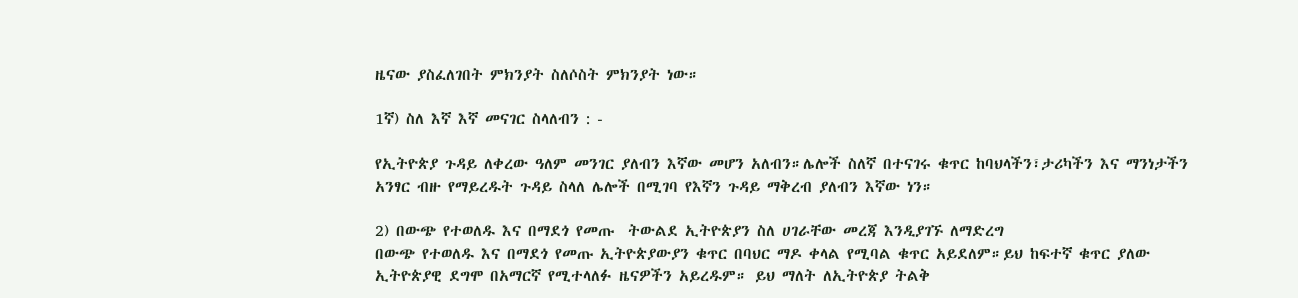ዜናው ያስፈለገበት ምክንያት ስለሶስት ምክንያት ነው።

1ኛ) ስለ እኛ እኛ መናገር ስላለብን : -

የኢትዮጵያ ጉዳይ ለቀረው ዓለም መንገር ያለብን እኛው መሆን አለብን።ሌሎች ስለኛ በተናገሩ ቁጥር ከባህላችን፣ታሪካችን እና ማንነታችን አንፃር ብዙ የማይረዱት ጉዳይ ስላለ ሌሎች በሚገባ የእኛን ጉዳይ ማቅረብ ያለብን እኛው ነን።

2) በውጭ የተወለዱ እና በማደጎ የመጡ  ትውልደ ኢትዮጵያን ስለ ሀገራቸው መረጃ እንዲያገኙ ለማድረግ
በውጭ የተወለዱ እና በማደጎ የመጡ ኢትዮጵያውያን ቁጥር በባህር ማዶ ቀላል የሚባል ቁጥር አይደለም።ይህ ከፍተኛ ቁጥር ያለው ኢትዮጵያዊ ደግሞ በአማርኛ የሚተላለፉ ዜናዎችን አይረዱም። ይህ ማለት ለኢትዮጵያ ትልቅ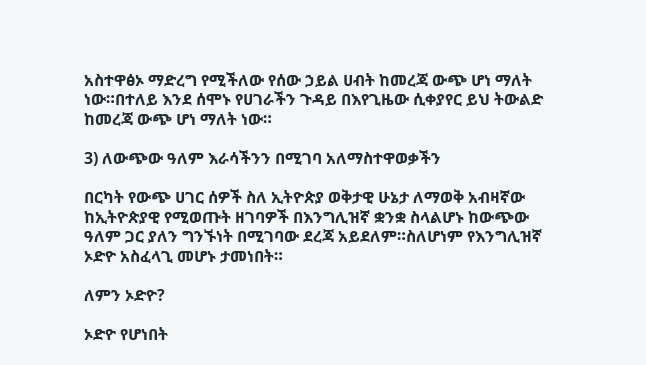አስተዋፅኦ ማድረግ የሚችለው የሰው ኃይል ሀብት ከመረጃ ውጭ ሆነ ማለት ነው።በተለይ እንደ ሰሞኑ የሀገራችን ጉዳይ በእየጊዜው ሲቀያየር ይህ ትውልድ ከመረጃ ውጭ ሆነ ማለት ነው።

3) ለውጭው ዓለም እራሳችንን በሚገባ አለማስተዋወቃችን

በርካት የውጭ ሀገር ሰዎች ስለ ኢትዮጵያ ወቅታዊ ሁኔታ ለማወቅ አብዛኛው ከኢትዮጵያዊ የሚወጡት ዘገባዎች በእንግሊዝኛ ቋንቋ ስላልሆኑ ከውጭው ዓለም ጋር ያለን ግንኙነት በሚገባው ደረጃ አይደለም።ስለሆነም የእንግሊዝኛ ኦድዮ አስፈላጊ መሆኑ ታመነበት።

ለምን ኦድዮ?

ኦድዮ የሆነበት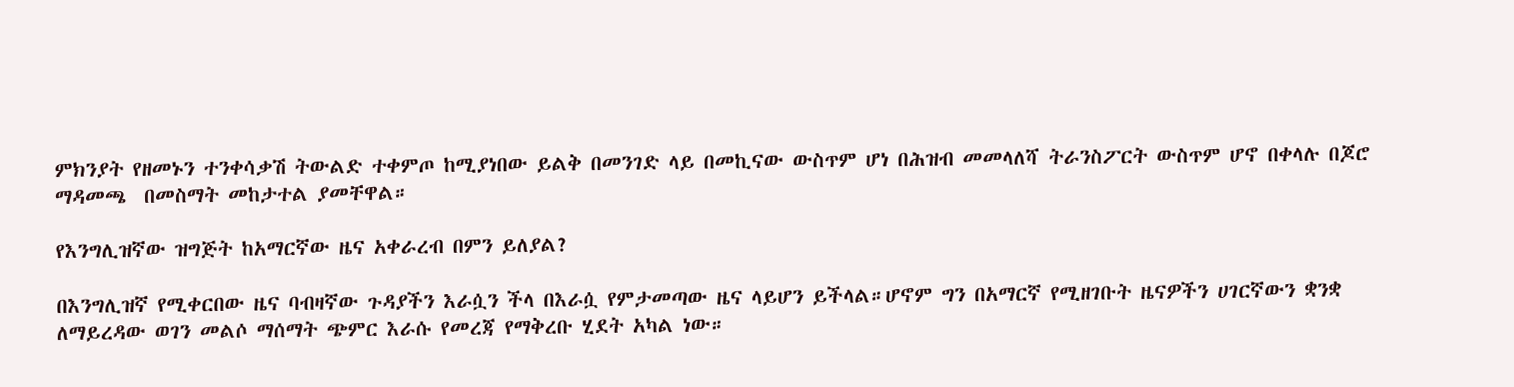ምክንያት የዘመኑን ተንቀሳቃሽ ትውልድ ተቀምጦ ከሚያነበው ይልቅ በመንገድ ላይ በመኪናው ውስጥም ሆነ በሕዝብ መመላለሻ ትራንስፖርት ውስጥም ሆኖ በቀላሉ በጆሮ ማዳመጫ  በመስማት መከታተል ያመቸዋል።

የእንግሊዝኛው ዝግጅት ከአማርኛው ዜና አቀራረብ በምን ይለያል?

በእንግሊዝኛ የሚቀርበው ዜና ባብዛኛው ጉዳያችን እራሷን ችላ በእራሷ የምታመጣው ዜና ላይሆን ይችላል።ሆኖም ግን በአማርኛ የሚዘገቡት ዜናዎችን ሀገርኛውን ቋንቋ ለማይረዳው ወገን መልሶ ማሰማት ጭምር እራሱ የመረጃ የማቅረቡ ሂደት አካል ነው።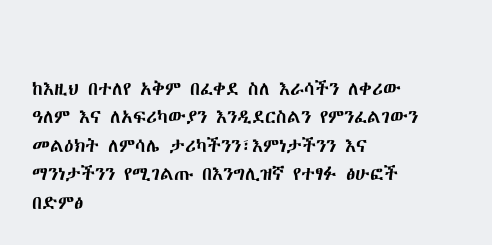ከእዚህ በተለየ አቅም በፈቀደ ስለ እራሳችን ለቀሪው ዓለም እና ለአፍሪካውያን እንዲደርስልን የምንፈልገውን መልዕክት ለምሳሌ ታሪካችንን፣እምነታችንን እና ማንነታችንን የሚገልጡ በእንግሊዝኛ የተፃፉ ፅሁፎች በድምፅ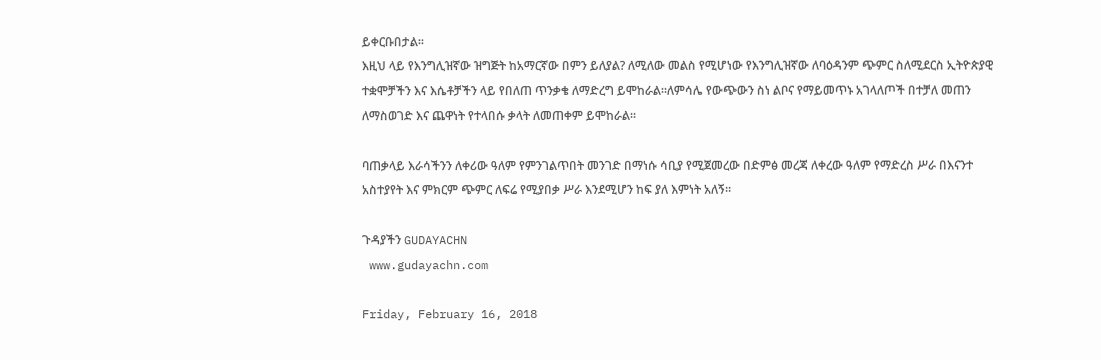ይቀርቡበታል።
እዚህ ላይ የእንግሊዝኛው ዝግጅት ከአማርኛው በምን ይለያል? ለሚለው መልስ የሚሆነው የእንግሊዝኛው ለባዕዳንም ጭምር ስለሚደርስ ኢትዮጵያዊ ተቋሞቻችን እና እሴቶቻችን ላይ የበለጠ ጥንቃቄ ለማድረግ ይሞከራል።ለምሳሌ የውጭውን ስነ ልቦና የማይመጥኑ አገላለጦች በተቻለ መጠን ለማስወገድ እና ጨዋነት የተላበሱ ቃላት ለመጠቀም ይሞከራል።

ባጠቃላይ እራሳችንን ለቀሪው ዓለም የምንገልጥበት መንገድ በማነሱ ሳቢያ የሚጀመረው በድምፅ መረጃ ለቀረው ዓለም የማድረስ ሥራ በእናንተ አስተያየት እና ምክርም ጭምር ለፍሬ የሚያበቃ ሥራ እንደሚሆን ከፍ ያለ እምነት አለኝ።

ጉዳያችን GUDAYACHN
 www.gudayachn.com

Friday, February 16, 2018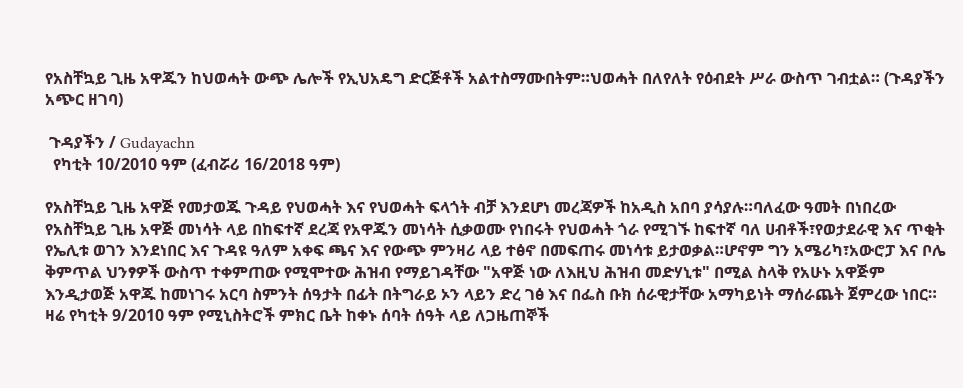የአስቸኳይ ጊዜ አዋጁን ከህወሓት ውጭ ሌሎች የኢህአዴግ ድርጅቶች አልተስማሙበትም።ህወሓት በለየለት የዕብደት ሥራ ውስጥ ገብቷል። (ጉዳያችን አጭር ዘገባ)

 ጉዳያችን / Gudayachn
  የካቲት 10/2010 ዓም (ፈብሯሪ 16/2018 ዓም)

የአስቸኳይ ጊዜ አዋጅ የመታወጁ ጉዳይ የህወሓት እና የህወሓት ፍላጎት ብቻ እንደሆነ መረጃዎች ከአዲስ አበባ ያሳያሉ።ባለፈው ዓመት በነበረው የአስቸኳይ ጊዜ አዋጅ መነሳት ላይ በከፍተኛ ደረጃ የአዋጁን መነሳት ሲቃወሙ የነበሩት የህወሓት ጎራ የሚገኙ ከፍተኛ ባለ ሀብቶች፣የወታደራዊ እና ጥቂት የኤሊቱ ወገን እንደነበር እና ጉዳዩ ዓለም አቀፍ ጫና እና የውጭ ምንዛሪ ላይ ተፅኖ በመፍጠሩ መነሳቱ ይታወቃል።ሆኖም ግን አሜሪካ፣አውሮፓ እና ቦሌ ቅምጥል ህንፃዎች ውስጥ ተቀምጠው የሚሞተው ሕዝብ የማይገዳቸው "አዋጅ ነው ለእዚህ ሕዝብ መድሃኒቱ" በሚል ስላቅ የአሁኑ አዋጅም እንዲታወጅ አዋጁ ከመነገሩ አርባ ስምንት ሰዓታት በፊት በትግራይ ኦን ላይን ድረ ገፅ እና በፌስ ቡክ ሰራዊታቸው አማካይነት ማሰራጨት ጀምረው ነበር። ዛሬ የካቲት 9/2010 ዓም የሚኒስትሮች ምክር ቤት ከቀኑ ሰባት ሰዓት ላይ ለጋዜጠኞች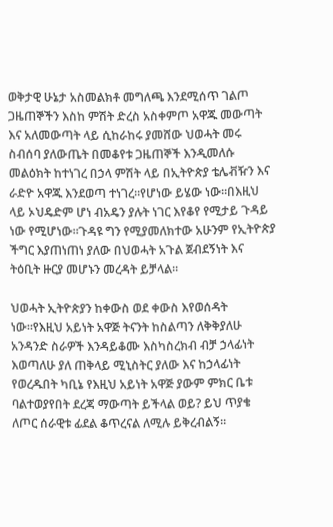ወቅታዊ ሁኔታ አስመልክቶ መግለጫ እንደሚሰጥ ገልጦ ጋዜጠኞችን እስከ ምሽት ድረስ አስቀምጦ አዋጁ መውጣት እና አለመውጣት ላይ ሲከራከሩ ያመሸው ህወሓት መሩ ስብሰባ ያለውጤት በመቆየቱ ጋዜጠኞች እንዲመለሱ መልዕክት ከተነገረ በኃላ ምሽት ላይ በኢትዮጵያ ቴሌቭዥን እና ራድዮ አዋጁ እንደወጣ ተነገረ።የሆነው ይሄው ነው።በእዚህ ላይ ኦህዴድም ሆነ ብአዴን ያሉት ነገር እየቆየ የሚታይ ጉዳይ ነው የሚሆነው።ጉዳዩ ግን የሚያመለክተው አሁንም የኢትዮጵያ ችግር እያጠነጠነ ያለው በህወሓት አጉል ጀብደኝነት እና ትዕቢት ዙርያ መሆኑን መረዳት ይቻላል።

ህወሓት ኢትዮጵያን ከቀውስ ወደ ቀውስ እየወሰዳት ነው።የእዚህ አይነት አዋጅ ትናንት ከስልጣን ለቅቅያለሁ አንዳንድ ስራዎች እንዳይቆሙ እስካስረክብ ብቻ ኃላፊነት እወጣለሁ ያለ ጠቅላይ ሚኒስትር ያለው እና ከኃላፊነት የወረዱበት ካቢኔ የእዚህ አይነት አዋጅ ያውም ምክር ቤቱ ባልተወያየበት ደረጃ ማውጣት ይችላል ወይ? ይህ ጥያቄ ለጦር ሰራዊቱ ፊደል ቆጥረናል ለሚሉ ይቅረብልኝ።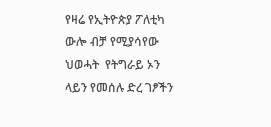የዛሬ የኢትዮጵያ ፖለቲካ ውሎ ብቻ የሚያሳየው ህወሓት  የትግራይ ኦን ላይን የመሰሉ ድረ ገፆችን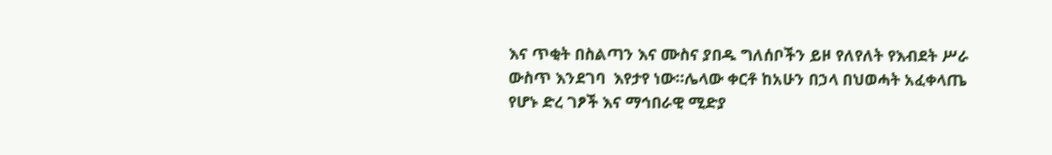እና ጥቂት በስልጣን እና ሙስና ያበዱ ግለሰቦችን ይዞ የለየለት የእብደት ሥራ ውስጥ እንደገባ  እየታየ ነው።ሌላው ቀርቶ ከአሁን በኃላ በህወሓት አፈቀላጤ የሆኑ ድረ ገፆች እና ማኅበራዊ ሚድያ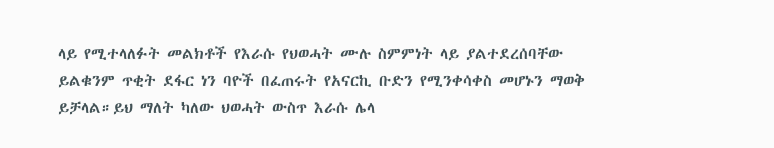ላይ የሚተላለፉት መልክቶች የእራሱ የህወሓት ሙሉ ስምምነት ላይ ያልተደረሰባቸው ይልቁንም ጥቂት ደፋር ነን ባዮች በፈጠሩት የአናርኪ ቡድን የሚንቀሳቀስ መሆኑን ማወቅ ይቻላል።ይህ ማለት ካለው ህወሓት ውስጥ እራሱ ሌላ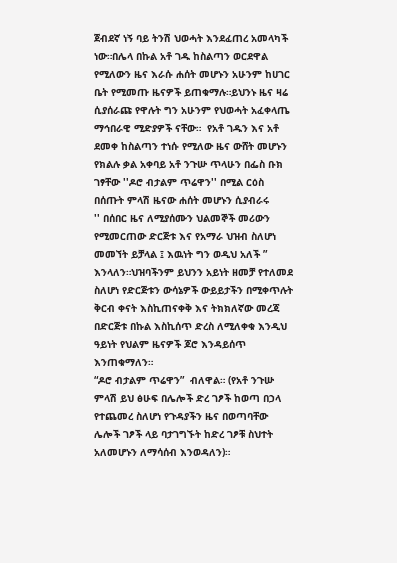ጀብደኛ ነኝ ባይ ትንሽ ህወሓት እንደፈጠረ አመላካች ነው።በሌላ በኩል አቶ ገዱ ከስልጣን ወርደዋል የሚለውን ዜና እራሱ ሐሰት መሆኑን አሁንም ከሀገር ቤት የሚመጡ ዜናዎች ይጠቁማሉ።ይህንኑ ዜና ዛሬ ሲያሰራጩ የዋሉት ግን አሁንም የህወሓት አፈቀላጤ ማኅበራዊ ሚድያዎች ናቸው።  የአቶ ገዱን እና አቶ ደመቀ ከስልጣን ተነሱ የሚለው ዜና ውሸት መሆኑን የክልሉ ቃል አቀባይ አቶ ንጉሡ ጥላሁን በፌስ ቡክ ገፃቸው ''ዶሮ ብታልም ጥሬዋን'' በሚል ርዕስ በሰጡት ምላሽ ዜናው ሐሰት መሆኑን ሲያብራሩ
'' በሰበር ዜና ለሚያሰሙን ህልመኞች መሪውን የሚመርጠው ድርጅቱ እና የአማራ ህዝብ ስለሆነ መመኘት ይቻላል ፤ እዉነት ግን ወዲህ አለች ” እንላለን።ህዝባችንም ይህንን አይነት ዘመቻ የተለመደ ስለሆነ የድርጅቱን ውሳኔዎች ውይይታችን በሚቀጥሉት ቅርብ ቀናት እስኪጠናቀቅ እና ትክክለኛው መረጃ በድርጅቱ በኩል እስኪሰጥ ድረስ ለሚለቀቁ እንዲህ ዓይነት የህልም ዜናዎች ጆሮ እንዳይሰጥ እንጠቁማለን።
“ዶሮ ብታልም ጥሬዋን”  ብለዋል። (የአቶ ንጉሡ ምላሽ ይህ ፅሁፍ በሌሎች ድረ ገፆች ከወጣ በኃላ የተጨመረ ስለሆነ የጉዳያችን ዜና በወጣባቸው ሌሎች ገፆች ላይ ባታገግኙት ከድረ ገፆቹ ስህተት አለመሆኑን ለማሳሰብ እንወዳለን)።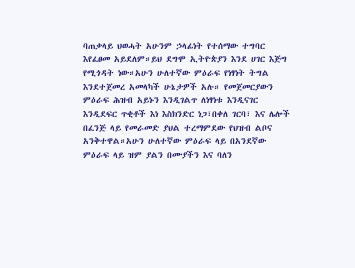ባጠቃላይ ህወሓት አሁንም ኃላፊነት የተሰማው ተግባር እየፈፀመ አይደለም።ይህ ደግሞ ኢትዮጵያን እንደ ሀገር እጅግ የሚጎዳት ነው።አሁን ሁለተኛው ምዕራፍ የነፃነት ትግል እንደተጀመረ አመላካች ሁኔታዎች አሉ። የመጀመርያውን ምዕራፍ ሕዝብ አይኑን እንዲገልጥ ለነፃነቱ እንዲናገር እንዲደፍር ጥቂቶች እነ እስክንድር ነጋ፣በቀለ ገርባ፣ እና ሌሎች በፈንጅ ላይ የመራመድ ያህል ተረማምደው የህዝብ ልቦና አንቅተዋል።አሁን ሁለተኛው ምዕራፍ ላይ በአንደኛው ምዕራፍ ላይ ዝም ያልን በሙያችን እና ባለን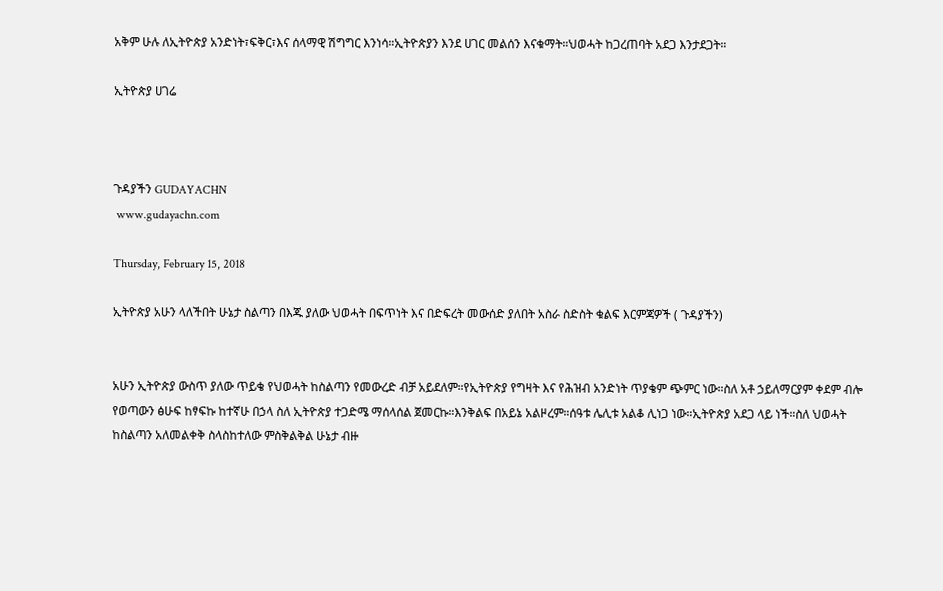አቅም ሁሉ ለኢትዮጵያ አንድነት፣ፍቅር፣እና ሰላማዊ ሽግግር እንነሳ።ኢትዮጵያን እንደ ሀገር መልሰን እናቁማት።ህወሓት ከጋረጠባት አደጋ እንታደጋት።

ኢትዮጵያ ሀገሬ



ጉዳያችን GUDAYACHN
 www.gudayachn.com

Thursday, February 15, 2018

ኢትዮጵያ አሁን ላለችበት ሁኔታ ስልጣን በእጁ ያለው ህወሓት በፍጥነት እና በድፍረት መውሰድ ያለበት አስራ ስድስት ቁልፍ እርምጃዎች ( ጉዳያችን)


አሁን ኢትዮጵያ ውስጥ ያለው ጥይቄ የህወሓት ከስልጣን የመውረድ ብቻ አይደለም።የኢትዮጵያ የግዛት እና የሕዝብ አንድነት ጥያቄም ጭምር ነው።ስለ አቶ ኃይለማርያም ቀደም ብሎ የወጣውን ፅሁፍ ከፃፍኩ ከተኛሁ በኃላ ስለ ኢትዮጵያ ተጋድሜ ማሰላሰል ጀመርኩ።እንቅልፍ በአይኔ አልዞረም።ሰዓቱ ሌሊቱ አልቆ ሊነጋ ነው።ኢትዮጵያ አደጋ ላይ ነች።ስለ ህወሓት ከስልጣን አለመልቀቅ ስላስከተለው ምስቅልቅል ሁኔታ ብዙ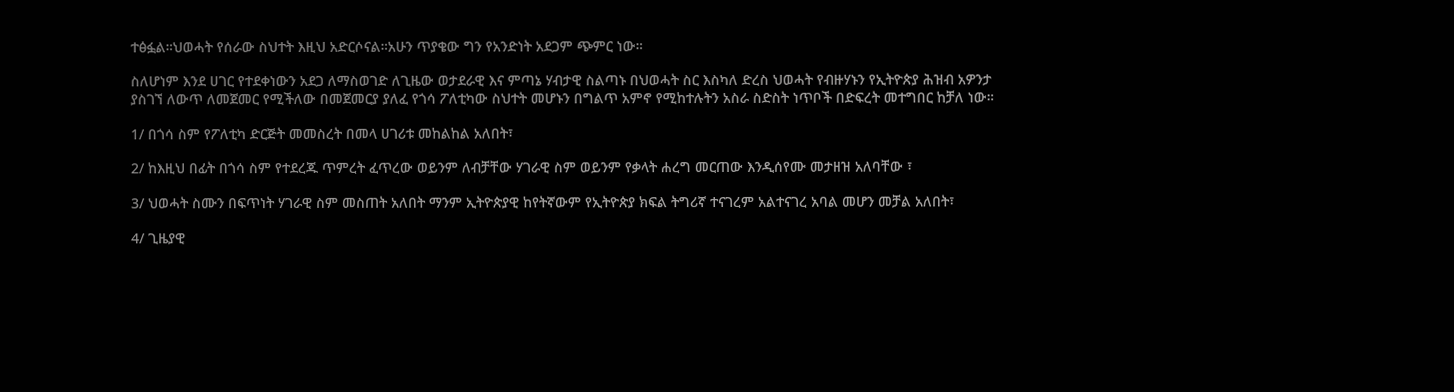ተፅፏል።ህወሓት የሰራው ስህተት እዚህ አድርሶናል።አሁን ጥያቄው ግን የአንድነት አደጋም ጭምር ነው።

ስለሆነም እንደ ሀገር የተደቀነውን አደጋ ለማስወገድ ለጊዜው ወታደራዊ እና ምጣኔ ሃብታዊ ስልጣኑ በህወሓት ስር እስካለ ድረስ ህወሓት የብዙሃኑን የኢትዮጵያ ሕዝብ አዎንታ ያስገኘ ለውጥ ለመጀመር የሚችለው በመጀመርያ ያለፈ የጎሳ ፖለቲካው ስህተት መሆኑን በግልጥ አምኖ የሚከተሉትን አስራ ስድስት ነጥቦች በድፍረት መተግበር ከቻለ ነው።

1/ በጎሳ ስም የፖለቲካ ድርጅት መመስረት በመላ ሀገሪቱ መከልከል አለበት፣

2/ ከእዚህ በፊት በጎሳ ስም የተደረጁ ጥምረት ፈጥረው ወይንም ለብቻቸው ሃገራዊ ስም ወይንም የቃላት ሐረግ መርጠው እንዲሰየሙ መታዘዝ አለባቸው ፣

3/ ህወሓት ስሙን በፍጥነት ሃገራዊ ስም መስጠት አለበት ማንም ኢትዮጵያዊ ከየትኛውም የኢትዮጵያ ክፍል ትግሪኛ ተናገረም አልተናገረ አባል መሆን መቻል አለበት፣

4/ ጊዜያዊ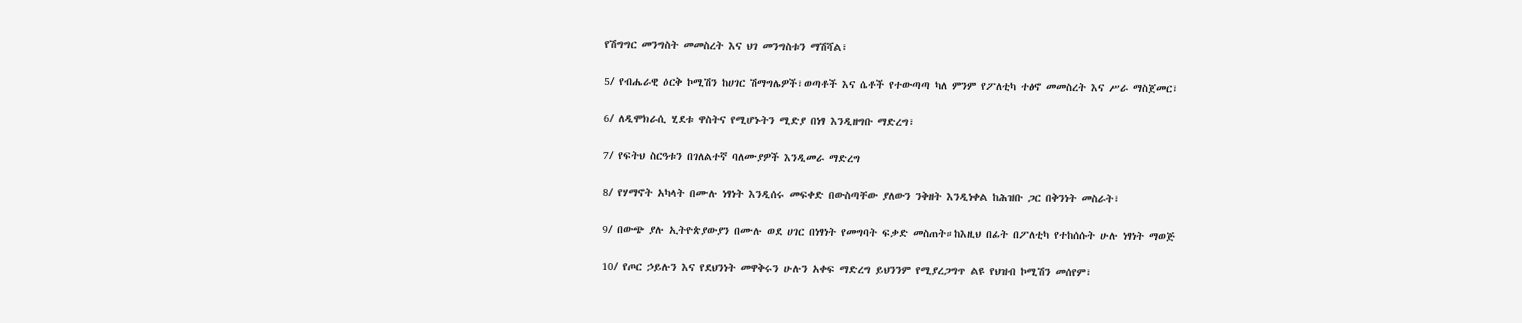የሽግግር መንግስት መመስረት እና ህገ መንግስቱን ማሽሻል፣

5/ የብሔራዊ ዕርቅ ኮሚሽን ከሀገር ሽማግሌዎች፣ወጣቶች እና ሴቶች የተውጣጣ ካለ ምንም የፖለቲካ ተፅኖ መመስረት እና ሥራ ማስጀመር፣

6/ ለዲሞክራሲ ሂደቱ ዋስትና የሚሆኑትን ሚድያ በነፃ እንዲዘግቡ ማድረግ፣

7/ የፍትህ ስርዓቱን በገለልተኛ ባለሙያዎች እንዲመራ ማድረግ

8/ የሃማኖት አካላት በሙሉ ነፃነት እንዲሰሩ መፍቀድ በውስጣቸው ያለውን ንቅዘት እንዲነቀል ከሕዝቡ ጋር በቅንነት መስራት፣

9/ በውጭ ያሉ ኢትዮጵያውያን በሙሉ ወደ ሀገር በነፃነት የመግባት ፍቃድ መስጠት።ከእዚህ በፊት በፖለቲካ የተከሰሱት ሁሉ ነፃነት ማወጅ

10/ የጦር ኃይሉን እና የደህንነት መዋቅሩን ሁሉን አቀፍ ማድረግ ይህንንም የሚያረጋግጥ ልዩ የህዝብ ኮሚሽን መሰየም፣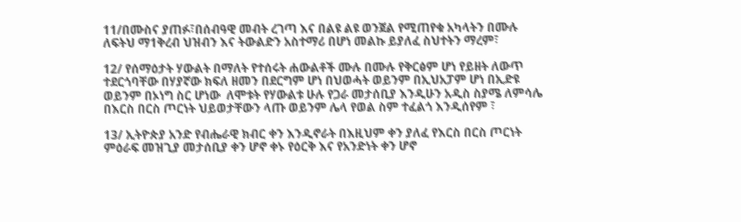11/በሙስና ያጠፉ፣በሰብዓዊ መብት ረገጣ እና በልዩ ልዩ ወንጀል የሚጠየቁ አካላትን በሙሉ ለፍትህ ማ1ቅረብ ህዝብን እና ትውልድን አስተማሪ በሆነ መልኩ ይያለፈ ስህተትን ማረም፣

12/ የሰማዕታት ሃውልት በማለት የተሰሩት ሐውልቶች ሙሉ በሙሉ የቅርፅም ሆነ የይዘት ለውጥ ተደርጎባቸው በሃያኛው ክፍለ ዘመን በደርግም ሆነ በህወሓት ወይንም በኢህአፓም ሆነ በኢድዩ ወይንም በኦነግ ስር ሆነው  ለሞቱት የሃውልቱ ሁሉ የጋራ መታሰቢያ እንዲሁን አዲስ ስያሜ ለምሳሌ  በእርስ በርስ ጦርነት ህይወታቸውን ላጡ ወይንም ሌላ የወል ስም ተፈልጎ እንዲሰየም ፣

13/ ኢትዮጵያ አንድ የብሔራዊ ክብር ቀን እንዲኖራት በእዚህም ቀን ያለፈ የእርስ በርስ ጦርነት ምዕራፍ መዝጊያ መታሰቢያ ቀን ሆኖ ቀኑ የዕርቅ እና የአንድነት ቀን ሆኖ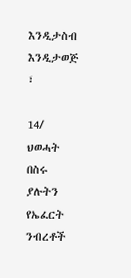እንዲታስብ እንዲታወጅ ፣

14/ ህወሓት በስሩ ያሉትን የኤፈርት ንብረቶች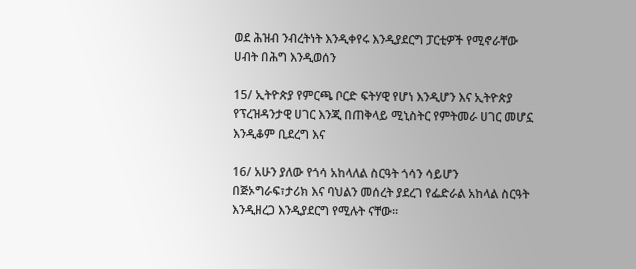ወደ ሕዝብ ንብረትነት እንዲቀየሩ እንዲያደርግ ፓርቲዎች የሚኖራቸው ሀብት በሕግ እንዲወሰን

15/ ኢትዮጵያ የምርጫ ቦርድ ፍትሃዊ የሆነ እንዲሆን እና ኢትዮጵያ የፕረዝዳንታዊ ሀገር እንጂ በጠቅላይ ሚኒስትር የምትመራ ሀገር መሆኗ እንዲቆም ቢደረግ እና

16/ አሁን ያለው የጎሳ አከላለል ስርዓት ጎሳን ሳይሆን  በጅኦግራፍ፣ታሪክ እና ባህልን መሰረት ያደረገ የፌድራል አከላል ስርዓት እንዲዘረጋ እንዲያደርግ የሚሉት ናቸው።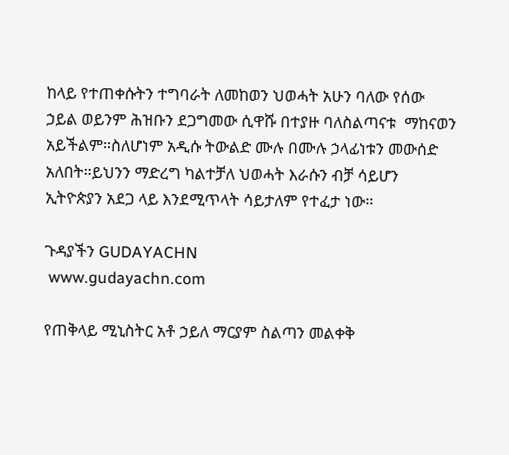ከላይ የተጠቀሱትን ተግባራት ለመከወን ህወሓት አሁን ባለው የሰው ኃይል ወይንም ሕዝቡን ደጋግመው ሲዋሹ በተያዙ ባለስልጣናቱ  ማከናወን አይችልም።ስለሆነም አዲሱ ትውልድ ሙሉ በሙሉ ኃላፊነቱን መውሰድ አለበት።ይህንን ማድረግ ካልተቻለ ህወሓት እራሱን ብቻ ሳይሆን ኢትዮጵያን አደጋ ላይ እንደሚጥላት ሳይታለም የተፈታ ነው።

ጉዳያችን GUDAYACHN
 www.gudayachn.com

የጠቅላይ ሚኒስትር አቶ ኃይለ ማርያም ስልጣን መልቀቅ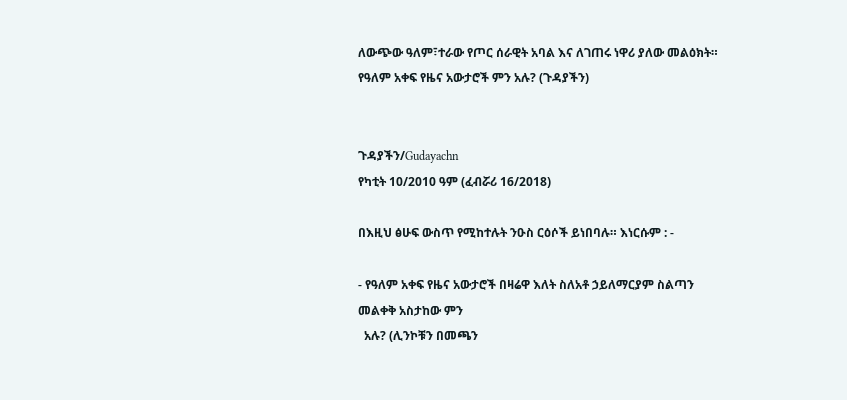ለውጭው ዓለም፣ተራው የጦር ሰራዊት አባል እና ለገጠሩ ነዋሪ ያለው መልዕክት። የዓለም አቀፍ የዜና አውታሮች ምን አሉ? (ጉዳያችን)


ጉዳያችን/Gudayachn
የካቲት 10/2010 ዓም (ፈብሯሪ 16/2018)

በእዚህ ፅሁፍ ውስጥ የሚከተሉት ንዑስ ርዕሶች ይነበባሉ። እነርሱም : -

- የዓለም አቀፍ የዜና አውታሮች በዛሬዋ እለት ስለአቶ ኃይለማርያም ስልጣን መልቀቅ አስታከው ምን
  አሉ? (ሊንኮቹን በመጫን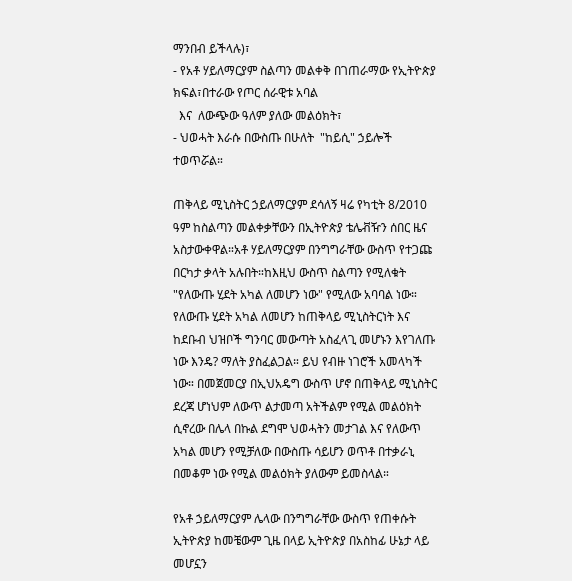ማንበብ ይችላሉ)፣
- የአቶ ሃይለማርያም ስልጣን መልቀቅ በገጠራማው የኢትዮጵያ ክፍል፣በተራው የጦር ሰራዊቱ አባል
  እና  ለውጭው ዓለም ያለው መልዕክት፣
- ህወሓት እራሱ በውስጡ በሁለት  "ከይሲ" ኃይሎች ተወጥሯል።

ጠቅላይ ሚኒስትር ኃይለማርያም ደሳለኝ ዛሬ የካቲት 8/2010 ዓም ከስልጣን መልቀቃቸውን በኢትዮጵያ ቴሌቭዥን ሰበር ዜና አስታውቀዋል።አቶ ሃይለማርያም በንግግራቸው ውስጥ የተጋጩ በርካታ ቃላት አሉበት።ከእዚህ ውስጥ ስልጣን የሚለቁት "የለውጡ ሂደት አካል ለመሆን ነው" የሚለው አባባል ነው። የለውጡ ሂደት አካል ለመሆን ከጠቅላይ ሚኒስትርነት እና ከደቡብ ህዝቦች ግንባር መውጣት አስፈላጊ መሆኑን እየገለጡ ነው እንዴ? ማለት ያስፈልጋል። ይህ የብዙ ነገሮች አመላካች ነው። በመጀመርያ በኢህአዴግ ውስጥ ሆኖ በጠቅላይ ሚኒስትር ደረጃ ሆነህም ለውጥ ልታመጣ አትችልም የሚል መልዕክት ሲኖረው በሌላ በኩል ደግሞ ህወሓትን መታገል እና የለውጥ አካል መሆን የሚቻለው በውስጡ ሳይሆን ወጥቶ በተቃራኒ በመቆም ነው የሚል መልዕክት ያለውም ይመስላል።

የአቶ ኃይለማርያም ሌላው በንግግራቸው ውስጥ የጠቀሱት ኢትዮጵያ ከመቼውም ጊዜ በላይ ኢትዮጵያ በአስከፊ ሁኔታ ላይ መሆኗን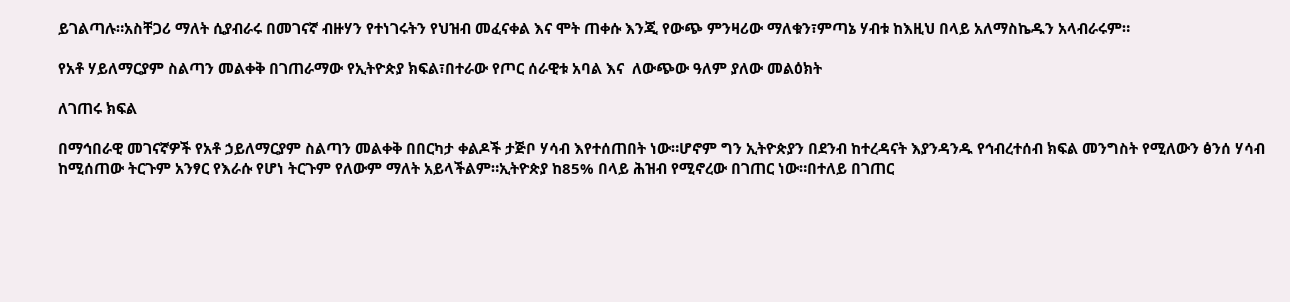ይገልጣሉ።አስቸጋሪ ማለት ሲያብራሩ በመገናኛ ብዙሃን የተነገሩትን የህዝብ መፈናቀል እና ሞት ጠቀሱ እንጂ የውጭ ምንዛሪው ማለቁን፣ምጣኔ ሃብቱ ከእዚህ በላይ አለማስኬዱን አላብራሩም።

የአቶ ሃይለማርያም ስልጣን መልቀቅ በገጠራማው የኢትዮጵያ ክፍል፣በተራው የጦር ሰራዊቱ አባል እና  ለውጭው ዓለም ያለው መልዕክት

ለገጠሩ ክፍል

በማኅበራዊ መገናኛዎች የአቶ ኃይለማርያም ስልጣን መልቀቅ በበርካታ ቀልዶች ታጅቦ ሃሳብ እየተሰጠበት ነው።ሆኖም ግን ኢትዮጵያን በደንብ ከተረዳናት እያንዳንዱ የኅብረተሰብ ክፍል መንግስት የሚለውን ፅንሰ ሃሳብ ከሚሰጠው ትርጉም አንፃር የእራሱ የሆነ ትርጉም የለውም ማለት አይላችልም።ኢትዮጵያ ከ85% በላይ ሕዝብ የሚኖረው በገጠር ነው።በተለይ በገጠር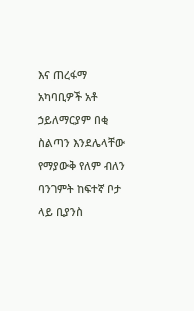እና ጠረፋማ አካባቢዎች አቶ ኃይለማርያም በቂ ስልጣን እንደሌላቸው የማያውቅ የለም ብለን ባንገምት ከፍተኛ ቦታ ላይ ቢያንስ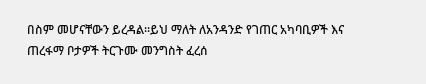በስም መሆናቸውን ይረዳል።ይህ ማለት ለአንዳንድ የገጠር አካባቢዎች እና ጠረፋማ ቦታዎች ትርጉሙ መንግስት ፈረሰ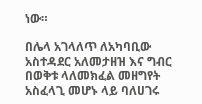ነው።

በሌላ አገላለጥ ለአካባቢው አስተዳደር አለመታዘዝ እና ግብር በወቅቱ ላለመክፈል መዘግየት አስፈላጊ መሆኑ ላይ ባለሀገሩ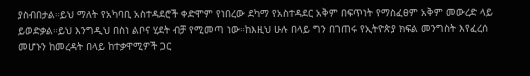ያስብበታል።ይህ ማለት የአካባቢ አስተዳደሮች ቀድሞም የነበረው ደካማ የአስተዳደር አቅም በፍጥነት የማስፈፀም አቅም መውረድ ላይ ይወድቃል።ይህ እንግዲህ በስነ ልቦና ሂደት ብቻ የሚመጣ ነው።ከእዚህ ሁሉ በላይ ግን በገጠሩ የኢትዮጵያ ክፍል መንግስት እየፈረሰ መሆኑን ከመረዳት በላይ ከተቃዋሚዎች ጋር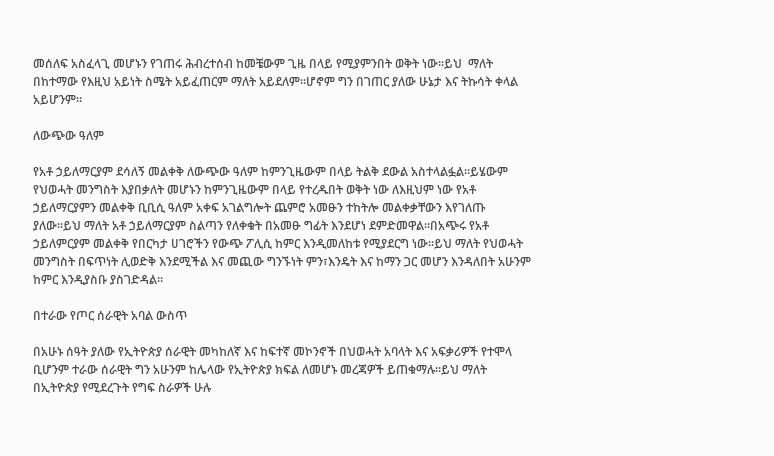መሰለፍ አስፈላጊ መሆኑን የገጠሩ ሕብረተሰብ ከመቼውም ጊዜ በላይ የሚያምንበት ወቅት ነው።ይህ  ማለት በከተማው የእዚህ አይነት ስሜት አይፈጠርም ማለት አይደለም።ሆኖም ግን በገጠር ያለው ሁኔታ እና ትኩሳት ቀላል አይሆንም።

ለውጭው ዓለም

የአቶ ኃይለማርያም ደሳለኝ መልቀቅ ለውጭው ዓለም ከምንጊዜውም በላይ ትልቅ ደውል አስተላልፏል።ይሄውም የህወሓት መንግስት እያበቃለት መሆኑን ከምንጊዜውም በላይ የተረዱበት ወቅት ነው ለእዚህም ነው የአቶ ኃይለማርያምን መልቀቅ ቢቢሲ ዓለም አቀፍ አገልግሎት ጨምሮ አመፁን ተከትሎ መልቀቃቸውን እየገለጡ ያለው።ይህ ማለት አቶ ኃይለማርያም ስልጣን የለቀቁት በአመፁ ግፊት እንደሆነ ደምድመዋል።በአጭሩ የአቶ ኃይለምርያም መልቀቅ የበርካታ ሀገሮችን የውጭ ፖሊሲ ከምር እንዲመለከቱ የሚያደርግ ነው።ይህ ማለት የህወሓት መንግስት በፍጥነት ሊወድቅ እንደሚችል እና መጪው ግንኙነት ምን፣እንዴት እና ከማን ጋር መሆን እንዳለበት አሁንም ከምር እንዲያስቡ ያስገድዳል።

በተራው የጦር ሰራዊት አባል ውስጥ

በአሁኑ ሰዓት ያለው የኢትዮጵያ ሰራዊት መካከለኛ እና ከፍተኛ መኮንኖች በህወሓት አባላት እና አፍቃሪዎች የተሞላ ቢሆንም ተራው ሰራዊት ግን አሁንም ከሌላው የኢትዮጵያ ክፍል ለመሆኑ መረጃዎች ይጠቁማሉ።ይህ ማለት በኢትዮጵያ የሚደረጉት የግፍ ስራዎች ሁሉ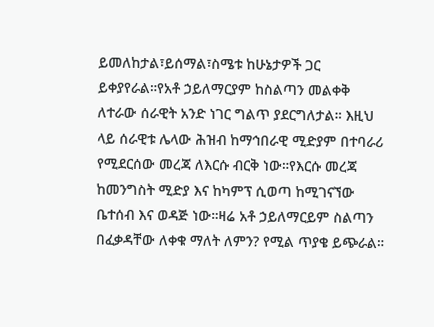ይመለከታል፣ይሰማል፣ስሜቱ ከሁኔታዎች ጋር ይቀያየራል።የአቶ ኃይለማርያም ከስልጣን መልቀቅ ለተራው ሰራዊት አንድ ነገር ግልጥ ያደርግለታል። እዚህ ላይ ሰራዊቱ ሌላው ሕዝብ ከማኅበራዊ ሚድያም በተባራሪ የሚደርሰው መረጃ ለእርሱ ብርቅ ነው።የእርሱ መረጃ ከመንግስት ሚድያ እና ከካምፕ ሲወጣ ከሚገናኘው ቤተሰብ እና ወዳጅ ነው።ዛሬ አቶ ኃይለማርይም ስልጣን በፈቃዳቸው ለቀቁ ማለት ለምን? የሚል ጥያቄ ይጭራል።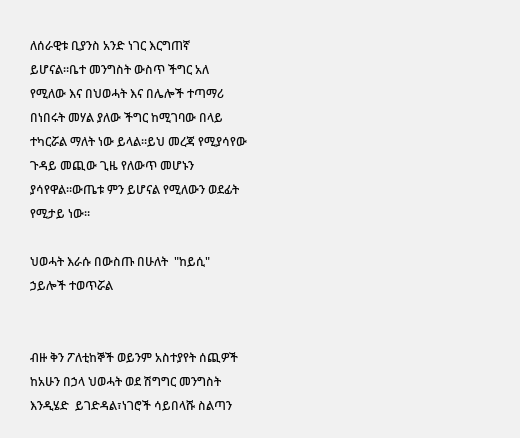ለሰራዊቱ ቢያንስ አንድ ነገር እርግጠኛ ይሆናል።ቤተ መንግስት ውስጥ ችግር አለ የሚለው እና በህወሓት እና በሌሎች ተጣማሪ በነበሩት መሃል ያለው ችግር ከሚገባው በላይ ተካርሯል ማለት ነው ይላል።ይህ መረጃ የሚያሳየው ጉዳይ መጪው ጊዜ የለውጥ መሆኑን ያሳየዋል።ውጤቱ ምን ይሆናል የሚለውን ወደፊት የሚታይ ነው።

ህወሓት እራሱ በውስጡ በሁለት  "ከይሲ" ኃይሎች ተወጥሯል


ብዙ ቅን ፖለቲከኞች ወይንም አስተያየት ሰጪዎች ከአሁን በኃላ ህወሓት ወደ ሽግግር መንግስት እንዲሄድ  ይገድዳል፣ነገሮች ሳይበላሹ ስልጣን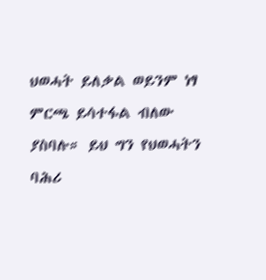ህወሓት ይለቃል ወይንም ነፃ ምርጫ ይሳተፋል ብለው ያስባሉ። ይህ ግን የህወሓትን ባሕሪ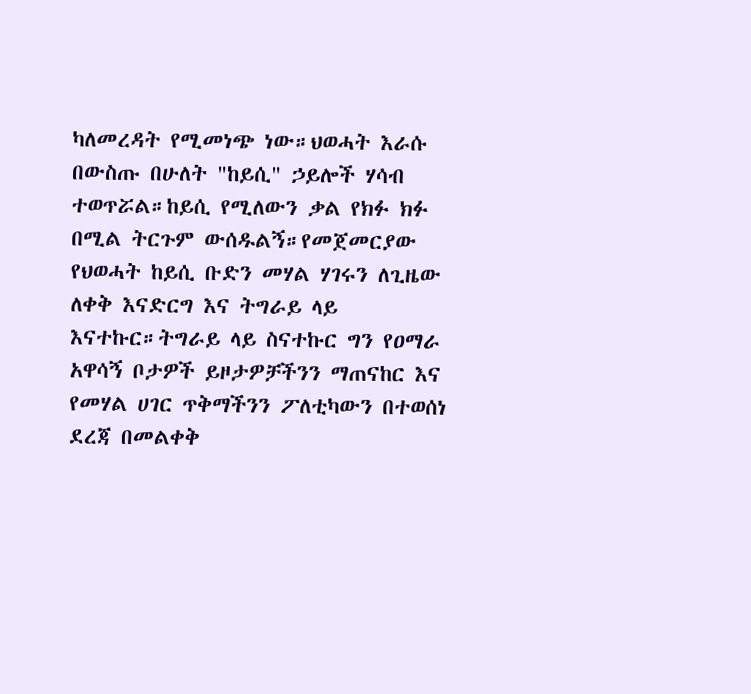ካለመረዳት የሚመነጭ ነው።ህወሓት እራሱ በውስጡ በሁለት "ከይሲ" ኃይሎች ሃሳብ ተወጥሯል።ከይሲ የሚለውን ቃል የክፉ ክፉ በሚል ትርጉም ውሰዱልኝ።የመጀመርያው የህወሓት ከይሲ ቡድን መሃል ሃገሩን ለጊዜው ለቀቅ እናድርግ እና ትግራይ ላይ እናተኩር።ትግራይ ላይ ስናተኩር ግን የዐማራ አዋሳኝ ቦታዎች ይዞታዎቻችንን ማጠናከር እና የመሃል ሀገር ጥቅማችንን ፖለቲካውን በተወሰነ ደረጃ በመልቀቅ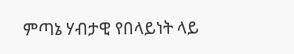ምጣኔ ሃብታዊ የበላይነት ላይ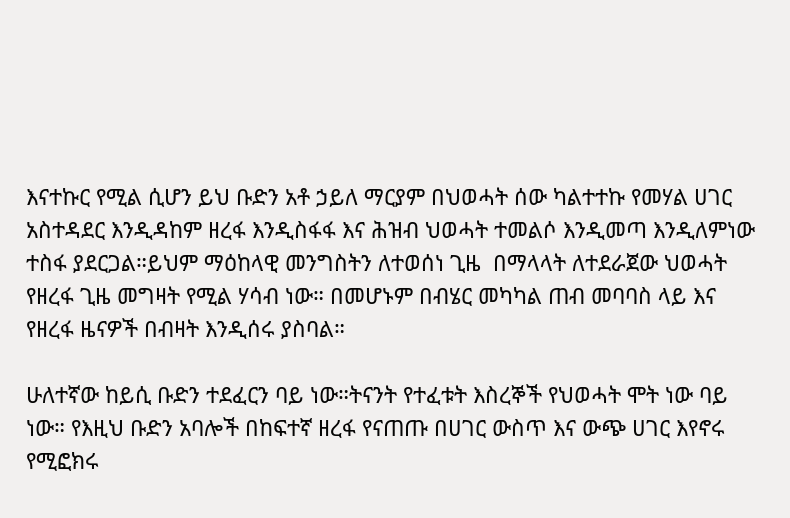እናተኩር የሚል ሲሆን ይህ ቡድን አቶ ኃይለ ማርያም በህወሓት ሰው ካልተተኩ የመሃል ሀገር አስተዳደር እንዲዳከም ዘረፋ እንዲስፋፋ እና ሕዝብ ህወሓት ተመልሶ እንዲመጣ እንዲለምነው ተስፋ ያደርጋል።ይህም ማዕከላዊ መንግስትን ለተወሰነ ጊዜ  በማላላት ለተደራጀው ህወሓት የዘረፋ ጊዜ መግዛት የሚል ሃሳብ ነው። በመሆኑም በብሄር መካካል ጠብ መባባስ ላይ እና የዘረፋ ዜናዎች በብዛት እንዲሰሩ ያስባል።

ሁለተኛው ከይሲ ቡድን ተደፈርን ባይ ነው።ትናንት የተፈቱት እስረኞች የህወሓት ሞት ነው ባይ ነው። የእዚህ ቡድን አባሎች በከፍተኛ ዘረፋ የናጠጡ በሀገር ውስጥ እና ውጭ ሀገር እየኖሩ የሚፎክሩ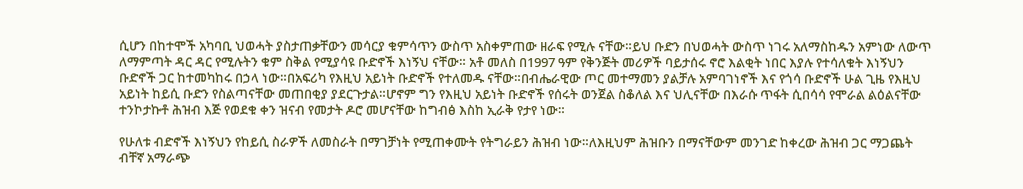ሲሆን በከተሞች አካባቢ ህወሓት ያስታጠቃቸውን መሳርያ ቁምሳጥን ውስጥ አስቀምጠው ዘራፍ የሚሉ ናቸው።ይህ ቡድን በህወሓት ውስጥ ነገሩ አለማስከዱን አምነው ለውጥ ለማምጣት ዳር ዳር የሚሉትን ቁም ስቅል የሚያሳዩ ቡድኖች እነኝህ ናቸው። አቶ መለስ በ1997 ዓም የቅንጅት መሪዎች ባይታሰሩ ኖሮ እልቂት ነበር እያሉ የተሳለቁት እነኝህን ቡድኖች ጋር ከተመካከሩ በኃላ ነው።በአፍሪካ የእዚህ አይነት ቡድኖች የተለመዱ ናቸው።በብሔራዊው ጦር መተማመን ያልቻሉ አምባገነኖች እና የጎሳ ቡድኖች ሁል ጊዜ የእዚህ አይነት ከይሲ ቡድን የስልጣናቸው መጠበቂያ ያደርጉታል።ሆኖም ግን የእዚህ አይነት ቡድኖች የሰሩት ወንጀል ስቆለል እና ህሊናቸው በእራሱ ጥፋት ሲበሳሳ የሞራል ልዕልናቸው ተንኮታኩቶ ሕዝብ እጅ የወደቁ ቀን ዝናብ የመታት ዶሮ መሆናቸው ከግብፅ እስከ ኢራቅ የታየ ነው።

የሁለቱ ብድኖች እነኝህን የከይሲ ስራዎች ለመስራት በማገቻነት የሚጠቀሙት የትግራይን ሕዝብ ነው።ለእዚህም ሕዝቡን በማናቸውም መንገድ ከቀረው ሕዝብ ጋር ማጋጨት ብቸኛ አማራጭ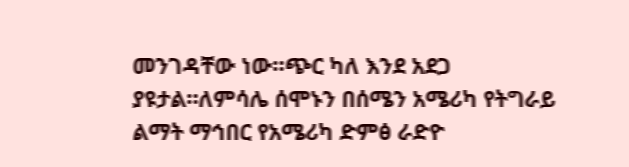መንገዳቸው ነው።ጭር ካለ እንደ አደጋ ያዩታል።ለምሳሌ ሰሞኑን በሰሜን አሜሪካ የትግራይ ልማት ማኅበር የአሜሪካ ድምፅ ራድዮ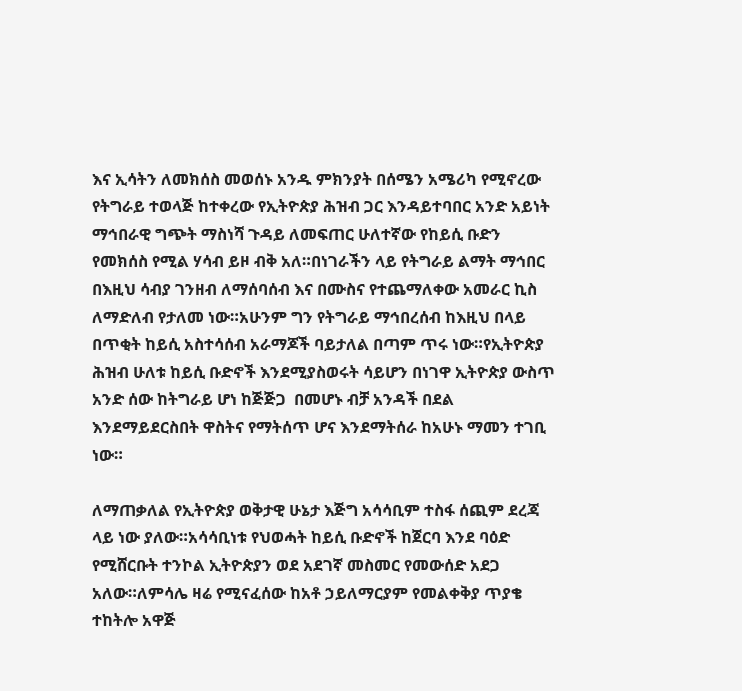እና ኢሳትን ለመክሰስ መወሰኑ አንዱ ምክንያት በሰሜን አሜሪካ የሚኖረው የትግራይ ተወላጅ ከተቀረው የኢትዮጵያ ሕዝብ ጋር እንዳይተባበር አንድ አይነት ማኅበራዊ ግጭት ማስነሻ ጉዳይ ለመፍጠር ሁለተኛው የከይሲ ቡድን የመክሰስ የሚል ሃሳብ ይዞ ብቅ አለ።በነገራችን ላይ የትግራይ ልማት ማኅበር በእዚህ ሳብያ ገንዘብ ለማሰባሰብ እና በሙስና የተጨማለቀው አመራር ኪስ ለማድለብ የታለመ ነው።አሁንም ግን የትግራይ ማኅበረሰብ ከእዚህ በላይ በጥቂት ከይሲ አስተሳሰብ አራማጆች ባይታለል በጣም ጥሩ ነው።የኢትዮጵያ ሕዝብ ሁለቱ ከይሲ ቡድኖች እንደሚያስወሩት ሳይሆን በነገዋ ኢትዮጵያ ውስጥ አንድ ሰው ከትግራይ ሆነ ከጅጅጋ  በመሆኑ ብቻ አንዳች በደል እንደማይደርስበት ዋስትና የማትሰጥ ሆና እንደማትሰራ ከአሁኑ ማመን ተገቢ ነው።

ለማጠቃለል የኢትዮጵያ ወቅታዊ ሁኔታ እጅግ አሳሳቢም ተስፋ ሰጪም ደረጃ ላይ ነው ያለው።አሳሳቢነቱ የህወሓት ከይሲ ቡድኖች ከጀርባ እንደ ባዕድ የሚሸርቡት ተንኮል ኢትዮጵያን ወደ አደገኛ መስመር የመውሰድ አደጋ አለው።ለምሳሌ ዛሬ የሚናፈሰው ከአቶ ኃይለማርያም የመልቀቅያ ጥያቄ ተከትሎ አዋጅ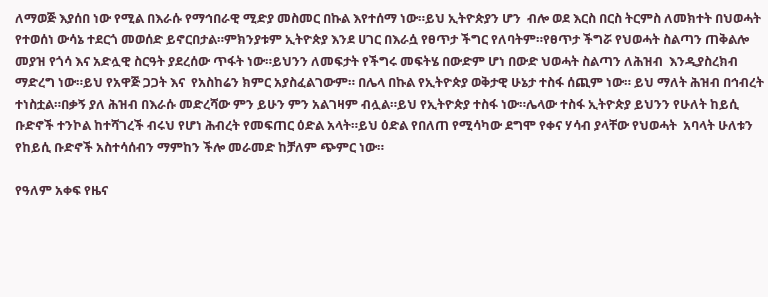ለማወጅ እያሰበ ነው የሚል በእራሱ የማኅበራዊ ሚድያ መስመር በኩል እየተሰማ ነው።ይህ ኢትዮጵያን ሆን  ብሎ ወደ እርስ በርስ ትርምስ ለመክተት በህወሓት የተወሰነ ውሳኔ ተደርጎ መወሰድ ይኖርበታል።ምክንያቱም ኢትዮጵያ እንደ ሀገር በእራሷ የፀጥታ ችግር የለባትም።የፀጥታ ችግሯ የህወሓት ስልጣን ጠቅልሎ መያዝ የጎሳ እና አድሏዊ ስርዓት ያደረሰው ጥፋት ነው።ይህንን ለመፍታት የችግሩ መፍትሄ በውድም ሆነ በውድ ህወሓት ስልጣን ለሕዝብ  እንዲያስረክብ ማድረግ ነው።ይህ የአዋጅ ጋጋት እና  የአስከሬን ክምር አያስፈልገውም። በሌላ በኩል የኢትዮጵያ ወቅታዊ ሁኔታ ተስፋ ሰጪም ነው። ይህ ማለት ሕዝብ በኅብረት ተነስቷል።በቃኝ ያለ ሕዝብ በእራሱ መድረሻው ምን ይሁን ምን አልገዛም ብሏል።ይህ የኢትዮጵያ ተስፋ ነው።ሌላው ተስፋ ኢትዮጵያ ይህንን የሁለት ከይሲ ቡድኖች ተንኮል ከተሻገረች ብሩህ የሆነ ሕብረት የመፍጠር ዕድል አላት።ይህ ዕድል የበለጠ የሚሳካው ደግሞ የቀና ሃሳብ ያላቸው የህወሓት  አባላት ሁለቱን የከይሲ ቡድኖች አስተሳሰብን ማምከን ችሎ መራመድ ከቻለም ጭምር ነው።

የዓለም አቀፍ የዜና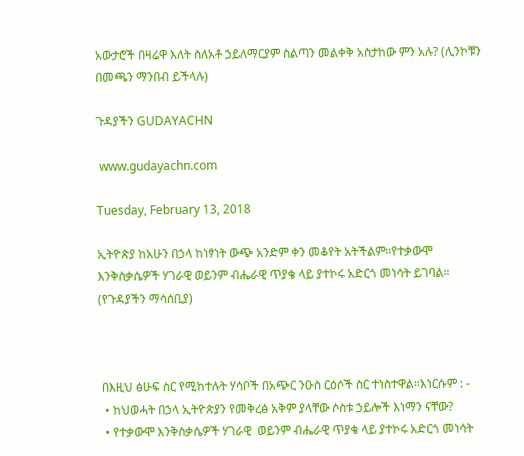አውታሮች በዛሬዋ እለት ስለአቶ ኃይለማርያም ስልጣን መልቀቅ አስታከው ምን አሉ? (ሊንኮቹን በመጫን ማንበብ ይችላሉ)

ጉዳያችን GUDAYACHN

 www.gudayachn.com

Tuesday, February 13, 2018

ኢትዮጵያ ከአሁን በኃላ ከነፃነት ውጭ አንድም ቀን መቆየት አትችልም።የተቃውሞ እንቅስቃሴዎች ሃገራዊ ወይንም ብሔራዊ ጥያቄ ላይ ያተኮሩ አድርጎ መነሳት ይገባል። (የጉዳያችን ማሳሰቢያ)



 በእዚህ ፅሁፍ ስር የሚከተሉት ሃሳቦች በአጭር ንዑስ ርዕሶች ስር ተነስተዋል።እነርሱም : -
  • ከህወሓት በኃላ ኢትዮጵያን የመቅረፅ አቅም ያላቸው ሶስቱ ኃይሎች እነማን ናቸው?
  • የተቃውሞ እንቅስቃሴዎች ሃገራዊ  ወይንም ብሔራዊ ጥያቄ ላይ ያተኮሩ አድርጎ መነሳት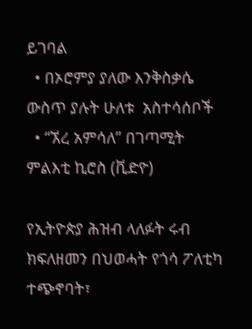ይገባል
  • በኦሮምያ ያለው እንቅስቃሴ ውስጥ ያሉት ሁለቱ  አስተሳሰቦች
  • “ኧረ አምሳለ” በገጣሚት ምልእቲ ኪሮስ (ቪድዮ)

የኢትዮጵያ ሕዝብ ላለፉት ሩብ ክፍለዘመን በህወሓት የጎሳ ፖለቲካ ተጭኖባት፣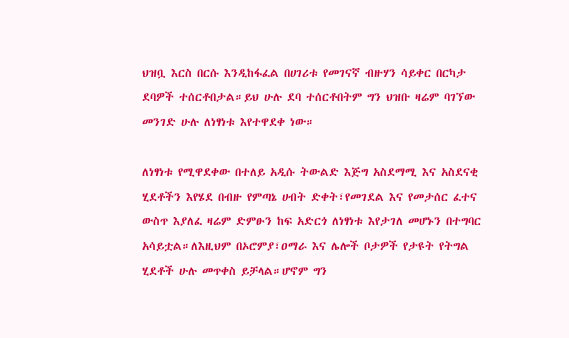ህዝቧ እርስ በርሱ እንዲከፋፈል በሀገሪቱ የመገናኛ ብዙሃን ሳይቀር በርካታ ደባዎች ተሰርቶበታል።ይህ ሁሉ ደባ ተሰርቶበትም ግን ህዝቡ ዛሬም ባገኘው መንገድ ሁሉ ለነፃነቱ እየተዋደቀ ነው።

ለነፃነቱ የሚዋደቀው በተለይ አዲሱ ትውልድ እጅግ አስደማሚ እና አስደናቂ ሂደቶችን እየሄደ በብዙ የምጣኔ ሀብት ድቀት፣የመገደል እና የመታሰር ፈተና ውስጥ እያለፈ ዛሬም ድምፁን ከፍ አድርጎ ለነፃነቱ እየታገለ መሆኑን በተግባር አሳይቷል።ለእዚህም በኦሮምያ፣ዐማራ እና ሌሎች ቦታዎች የታዩት የትግል ሂደቶች ሁሉ መጥቀስ ይቻላል።ሆኖም ግን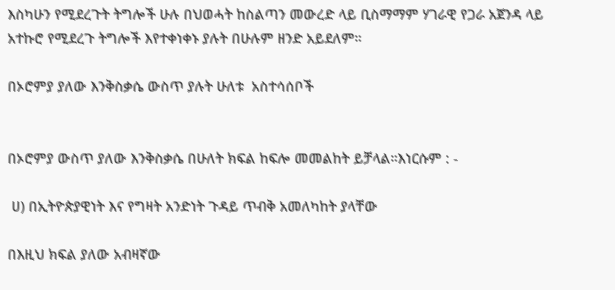እስካሁን የሚደረጉት ትግሎች ሁሉ በህወሓት ከስልጣን መውረድ ላይ ቢስማማም ሃገራዊ የጋራ አጀንዳ ላይ አተኩሮ የሚደረጉ ትግሎች እየተቀነቀኑ ያሉት በሁሉም ዘንድ አይደለም።

በኦሮምያ ያለው እንቅስቃሴ ውስጥ ያሉት ሁለቱ  አስተሳሰቦች


በኦሮምያ ውስጥ ያለው እንቅስቃሴ በሁለት ክፍል ከፍሎ መመልከት ይቻላል።እነርሱም : -

 ሀ) በኢትዮጵያዊነት እና የግዛት አንድነት ጉዳይ ጥብቅ አመለካከት ያላቸው

በእዚህ ክፍል ያለው አብዛኛው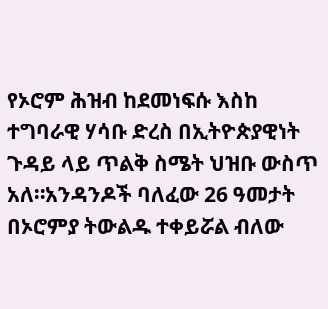የኦሮም ሕዝብ ከደመነፍሱ እስከ ተግባራዊ ሃሳቡ ድረስ በኢትዮጵያዊነት ጉዳይ ላይ ጥልቅ ስሜት ህዝቡ ውስጥ አለ።አንዳንዶች ባለፈው 26 ዓመታት በኦሮምያ ትውልዱ ተቀይሯል ብለው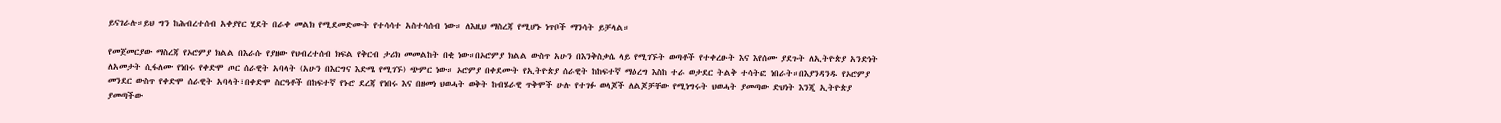ይናገራሉ።ይህ ግን ከሕብረተሰብ አቀያየር ሂደት በራቀ መልክ የሚደመድሙት የተሳሳተ አስተሳሰብ ነው። ለእዚህ ማስረጃ የሚሆኑ ነጥቦች ማንሳት ይቻላል።

የመጀመርያው ማስረጃ የኦሮምያ ክልል በእራሱ የያዘው የህብረተሰብ ክፍል የቅርብ ታሪክ መመልከት በቂ ነው።በኦሮምያ ክልል ውስጥ አሁን በእንቅስቃሴ ላይ የሚገኙት ወጣቶች የተቀረፁት እና እየሰሙ ያደጉት ለኢትዮጵያ አንድነት ለአመታት ሲፋለሙ የነበሩ የቀድሞ ጦር ሰራዊት አባላት (አሁን በእርግና እድሜ የሚገኙ) ጭምር ነው። ኦሮምያ በቀደሙት የኢትዮጵያ ሰራዊት ከከፍተኛ ማዕረግ እስከ ተራ ወታደር ትልቅ ተሳትፎ ነበራት።በእያንዳንዱ የኦሮምያ መንደር ውስጥ የቀድሞ ሰራዊት አባላት፣በቀድሞ ስርዓቶች በከፍተኛ የኑሮ ደረጃ የነበሩ እና በዘመነ ህወሓት ወቅት ከብሄራዊ ጥቅሞች ሁሉ የተገፉ ወላጆች ለልጆቻቸው የሚነግሩት ህወሓት ያመጣው ድህነት እንጂ ኢትዮጵያ ያመጣችው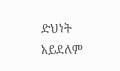ድህነት አይደለም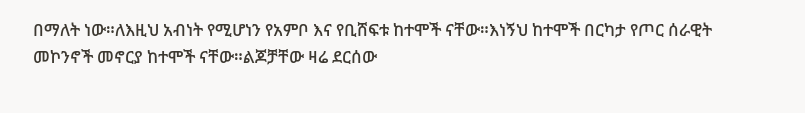በማለት ነው።ለእዚህ አብነት የሚሆነን የአምቦ እና የቢሸፍቱ ከተሞች ናቸው።እነኝህ ከተሞች በርካታ የጦር ሰራዊት መኮንኖች መኖርያ ከተሞች ናቸው።ልጆቻቸው ዛሬ ደርሰው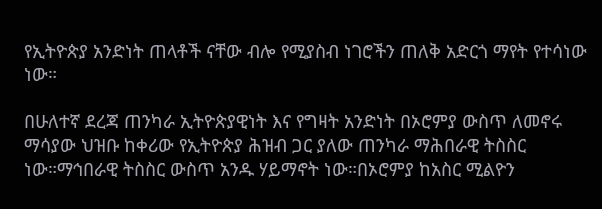የኢትዮጵያ አንድነት ጠላቶች ናቸው ብሎ የሚያስብ ነገሮችን ጠለቅ አድርጎ ማየት የተሳነው ነው።

በሁለተኛ ደረጃ ጠንካራ ኢትዮጵያዊነት እና የግዛት አንድነት በኦሮምያ ውስጥ ለመኖሩ ማሳያው ህዝቡ ከቀሪው የኢትዮጵያ ሕዝብ ጋር ያለው ጠንካራ ማሕበራዊ ትስስር  ነው።ማኅበራዊ ትስስር ውስጥ አንዱ ሃይማኖት ነው።በኦሮምያ ከአስር ሚልዮን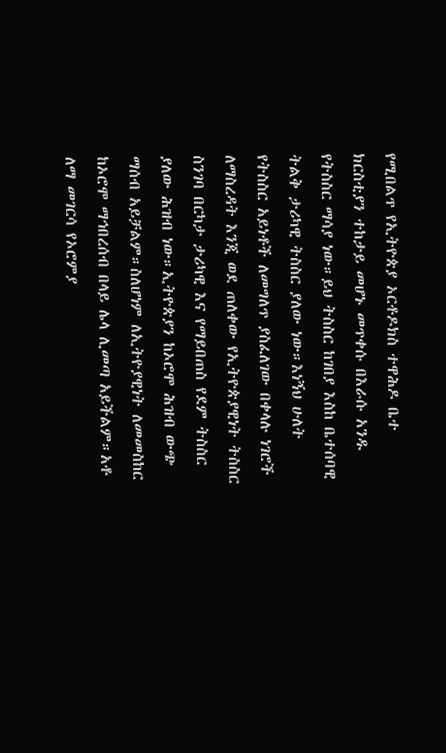የሚበልጥ የኢትዮጵያ ኦርቶዶክስ ተዋሕዶ ቤተ ክርስቲያን ተከታይ መሆኑ መጥቀሱ በእራሱ አንዱ የትስስር ማሳያ ነው።ይህ ትስስር ከገበያ እስከ ቤተሰባዊ ትልቅ ታሪካዊ ትስስር ያለው ነው።እነኝህ ሁለት የትስስር አይነቶች ለመግለጥ ያስፈለገው በቀላሉ ነገሮች ለማስረዳት እንጂ ወደ ጠለቀው የኢትዮጵያዊነት ትስስር ስንገባ በርካታ ታሪካዊ እና የማይበጠስ የደም ትስስር ያለው ሕዝብ ነው።ኢትዮጵያን ከኦሮሞ ሕዝብ ውጭ ማሰብ አይቻልም።ስለሆነም ለኢትዮያዊነት ለመመስከር ከኦሮሞ ማኅበረሰብ በላይ ሌላ ሊመጣ አይችልም።አቶ ለማ መገርሳ የኦሮምያ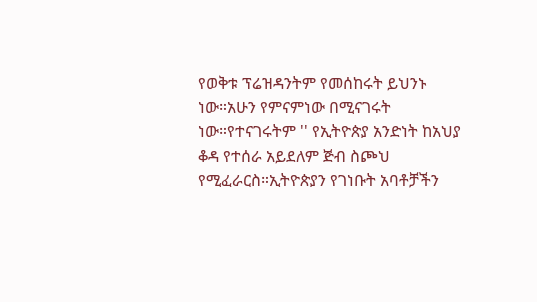የወቅቱ ፕሬዝዳንትም የመሰከሩት ይህንኑ ነው።አሁን የምናምነው በሚናገሩት ነው።የተናገሩትም '' የኢትዮጵያ አንድነት ከአህያ ቆዳ የተሰራ አይደለም ጅብ ስጮህ የሚፈራርስ።ኢትዮጵያን የገነቡት አባቶቻችን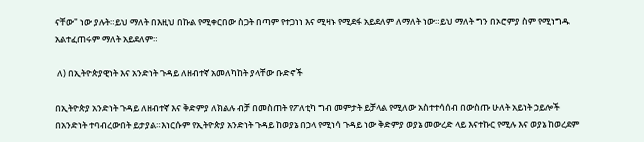ናቸው" ነው ያሉት።ይህ ማለት በእዚህ በኩል የሚቀርበው ስጋት በጣም የተጋነነ እና ሚዛኑ የሚደፋ አይደለም ለማለት ነው።ይህ ማለት ግን በኦሮምያ ስም የሚነግዱ አልተፈጠሩም ማለት አይደለም።

 ለ) በኢትዮጵያዊነት እና አንድነት ጉዳይ ለዘብተኛ አመለካከት ያላቸው ቡድኖች

በኢትዮጵያ አንድነት ጉዳይ ለዘብተኛ እና ቅድምያ ለክልሉ ብቻ በመስጠት የፖለቲካ ግብ መምታት ይቻላል የሚለው አስተተሳሰብ በውስጡ ሁለት አይነት ኃይሎች በአንድነት ተባብረውበት ይታያል።እነርሱም የኢትዮጵያ አንድነት ጉዳይ ከወያኔ በኃላ የሚነሳ ጉዳይ ነው ቅድምያ ወያኔ መውረድ ላይ እናተኩር የሚሉ እና ወያኔ ከወረደም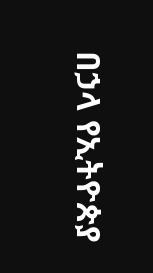በኃላ የኢትዮጵያ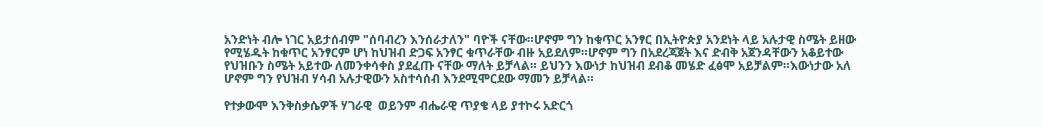አንድነት ብሎ ነገር አይታሰብም "ሰባብረን እንሰራታለን" ባዮች ናቸው።ሆኖም ግን ከቁጥር አንፃር በኢትዮጵያ አንደነት ላይ አሉታዊ ስሜት ይዘው የሚሄዱት ከቁጥር አንፃርም ሆነ ከህዝብ ድጋፍ አንፃር ቁጥራቸው ብዙ አይደለም።ሆኖም ግን በአደረጃጀት እና ድብቅ አጀንዳቸውን አቆይተው የህዝቡን ስሜት አይተው ለመንቀሳቀስ ያደፈጡ ናቸው ማለት ይቻላል። ይህንን እውነታ ከህዝብ ደብቆ መሄድ ፈፅሞ አይቻልም።እውነታው አለ ሆኖም ግን የህዝብ ሃሳብ አሉታዊውን አስተሳሰብ እንደሚሞርደው ማመን ይቻላል።

የተቃውሞ እንቅስቃሴዎች ሃገራዊ  ወይንም ብሔራዊ ጥያቄ ላይ ያተኮሩ አድርጎ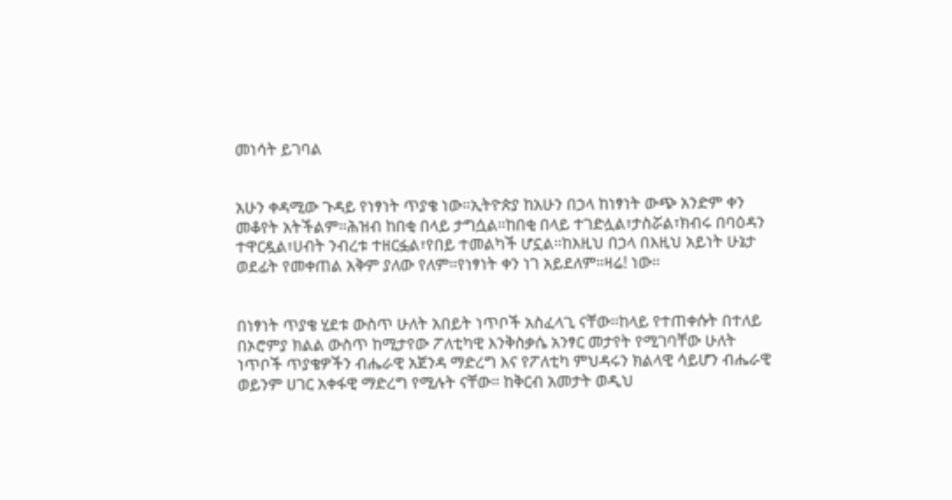መነሳት ይገባል


አሁን ቀዳሚው ጉዳይ የነፃነት ጥያቄ ነው።ኢትዮጵያ ከአሁን በኃላ ከነፃነት ውጭ አንድም ቀን መቆየት አትችልም።ሕዝብ ከበቂ በላይ ታግሷል።ከበቂ በላይ ተገድሏል፣ታስሯል፣ክብሩ በባዕዳን ተዋርዷል፣ሀብት ንብረቱ ተዘርፏል፣የበይ ተመልካች ሆኗል።ከእዚህ በኃላ በእዚህ አይነት ሁኔታ ወደፊት የመቀጠል አቅም ያለው የለም።የነፃነት ቀን ነገ አይደለም።ዛሬ! ነው።


በነፃነት ጥያቄ ሂደቱ ውስጥ ሁለት አበይት ነጥቦች አስፈላጊ ናቸው።ከላይ የተጠቀሱት በተለይ በኦሮምያ ክልል ውስጥ ከሚታየው ፖለቲካዊ እንቅስቃሴ አንፃር መታየት የሚገባቸው ሁለት ነጥቦች ጥያቄዎችን ብሔራዊ አጀንዳ ማድረግ እና የፖለቲካ ምህዳሩን ክልላዊ ሳይሆን ብሔራዊ ወይንም ሀገር አቀፋዊ ማድረግ የሚሉት ናቸው። ከቅርብ አመታት ወዲህ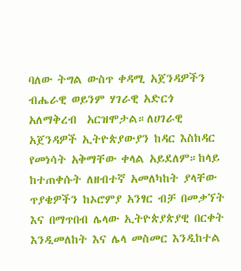ባለው ትግል ውስጥ ቀዳሚ አጀንዳዎችን ብሔራዊ ወይንም ሃገራዊ አድርጎ አለማቅረብ  አርዝሞታል።ለሀገራዊ አጀንዳዎች ኢትዮጵያውያን ከዳር እስከዳር የመነሳት አቅማቸው ቀላል አይደለም።ከላይ ከተጠቀሱት ለዘብተኛ አመለካከት ያላቸው ጥያቄዎችን ከኦሮምያ አንፃር ብቻ በመቃኘት እና በማጥበብ ሌላው ኢትዮጵያጵያዊ በርቀት እንዲመለከት እና ሌላ መስመር እንዲከተል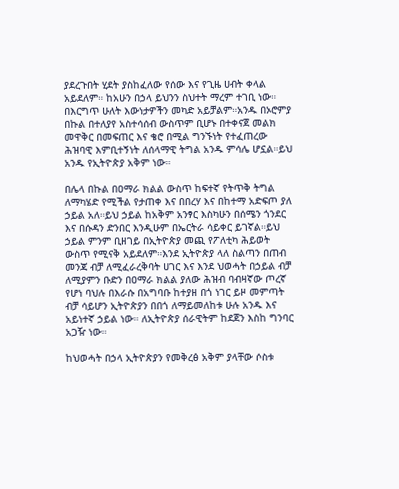ያደረጉበት ሂደት ያስከፈለው የሰው እና የጊዜ ሀብት ቀላል አይደለም። ከአሁን በኃላ ይህንን ስህተት ማረም ተገቢ ነው። በእርግጥ ሁለት እውነታዎችን መካድ አይቻልም።አንዱ በኦሮምያ በኩል በተለያየ አስተሳሰብ ውስጥም ቢሆኑ በተቀናጀ መልክ መዋቅር በመፍጠር እና ቄሮ በሚል ግንኙነት የተፈጠረው ሕዝባዊ እምቢተኝነት ለሰላማዊ ትግል አንዱ ምሳሌ ሆኗል።ይህ አንዱ የኢትዮጵያ አቅም ነው።

በሌላ በኩል በዐማራ ክልል ውስጥ ከፍተኛ የትጥቅ ትግል ለማካሄድ የሚችል የታጠቀ እና በበረሃ እና በከተማ አድፍጦ ያለ ኃይል አለ።ይህ ኃይል ከአቅም አንፃር እስካሁን በሰሜን ጎንደር እና በሱዳን ድንበር እንዲሁም በኤርትራ ሳይቀር ይገኛል።ይህ ኃይል ምንም ቢዘገይ በኢትዮጵያ መጪ የፖለቲካ ሕይወት ውስጥ የሚናቅ አይደለም።እንደ ኢትዮጵያ ላለ ስልጣን በጠብ መንጃ ብቻ ለሚፈራረቅባት ሀገር እና እንደ ህወሓት በኃይል ብቻ ለሚያምን ቡድን በዐማራ ክልል ያለው ሕዝብ ባብዛኛው ጦረኛ የሆነ ባህሉ በእራሱ በአግባቡ ከተያዘ በጎ ነገር ይዞ መምጣት ብቻ ሳይሆን ኢትዮጵያን በበጎ ለማይመለከቱ ሁሉ አንዱ እና አይነተኛ ኃይል ነው። ለኢትዮጵያ ሰራዊትም ከደጀን እስከ ግንባር አጋዥ ነው።

ከህወሓት በኃላ ኢትዮጵያን የመቅረፅ አቅም ያላቸው ሶስቱ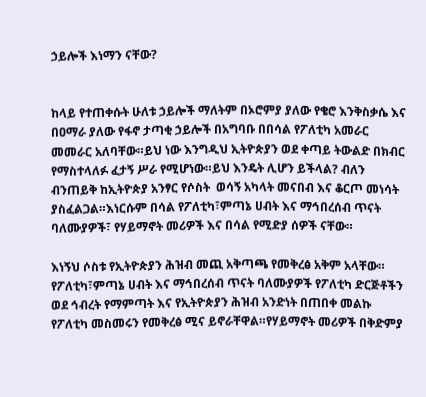ኃይሎች እነማን ናቸው?


ከላይ የተጠቀሱት ሁለቱ ኃይሎች ማለትም በኦሮምያ ያለው የቄሮ እንቅስቃሴ እና በዐማራ ያለው የፋኖ ታጣቂ ኃይሎች በአግባቡ በበሳል የፖለቲካ አመራር መመራር አለባቸው።ይህ ነው እንግዲህ ኢትዮጵያን ወደ ቀጣይ ትውልድ በክብር የማስተላለፉ ፈታኝ ሥራ የሚሆነው።ይህ እንዴት ሊሆን ይችላል? ብለን ብንጠይቅ ከኢትዮጵያ አንፃር የሶስት  ወሳኝ አካላት መናበብ እና ቆርጦ መነሳት ያስፈልጋል።እነርሱም በሳል የፖለቲካ፣ምጣኔ ሀብት እና ማኅበረሰብ ጥናት ባለሙያዎች፣ የሃይማኖት መሪዎች እና በሳል የሚድያ ሰዎች ናቸው።

እነኝህ ሶስቱ የኢትዮጵያን ሕዝብ መጪ አቅጣጫ የመቅረፅ አቅም አላቸው። የፖለቲካ፣ምጣኔ ሀብት እና ማኅበረሰብ ጥናት ባለሙያዎች የፖለቲካ ድርጅቶችን ወደ ኅብረት የማምጣት እና የኢትዮጵያን ሕዝብ አንድነት በጠበቀ መልኩ የፖለቲካ መስመሩን የመቅረፅ ሚና ይኖራቸዋል።የሃይማኖት መሪዎች በቅድምያ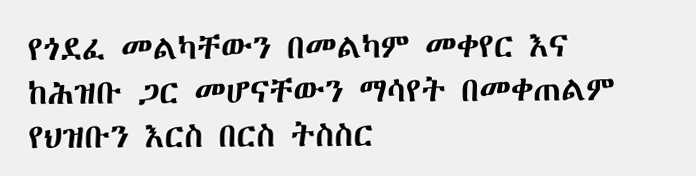የጎደፈ መልካቸውን በመልካም መቀየር እና ከሕዝቡ ጋር መሆናቸውን ማሳየት በመቀጠልም የህዝቡን እርስ በርስ ትስስር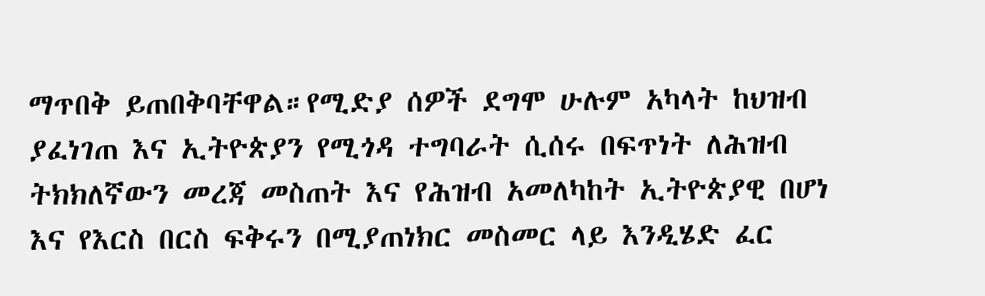ማጥበቅ ይጠበቅባቸዋል።የሚድያ ሰዎች ደግሞ ሁሉም አካላት ከህዝብ ያፈነገጠ እና ኢትዮጵያን የሚጎዳ ተግባራት ሲሰሩ በፍጥነት ለሕዝብ ትክክለኛውን መረጃ መስጠት እና የሕዝብ አመለካከት ኢትዮጵያዊ በሆነ እና የእርስ በርስ ፍቅሩን በሚያጠነክር መስመር ላይ እንዲሄድ ፈር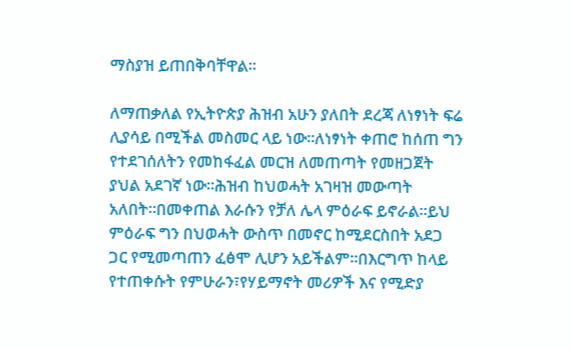ማስያዝ ይጠበቅባቸዋል።

ለማጠቃለል የኢትዮጵያ ሕዝብ አሁን ያለበት ደረጃ ለነፃነት ፍሬ ሊያሳይ በሚችል መስመር ላይ ነው።ለነፃነት ቀጠሮ ከሰጠ ግን የተደገሰለትን የመከፋፈል መርዝ ለመጠጣት የመዘጋጀት ያህል አደገኛ ነው።ሕዝብ ከህወሓት አገዛዝ መውጣት አለበት።በመቀጠል እራሱን የቻለ ሌላ ምዕራፍ ይኖራል።ይህ ምዕራፍ ግን በህወሓት ውስጥ በመኖር ከሚደርስበት አደጋ ጋር የሚመጣጠን ፈፅሞ ሊሆን አይችልም።በእርግጥ ከላይ የተጠቀሱት የምሁራን፣የሃይማኖት መሪዎች እና የሚድያ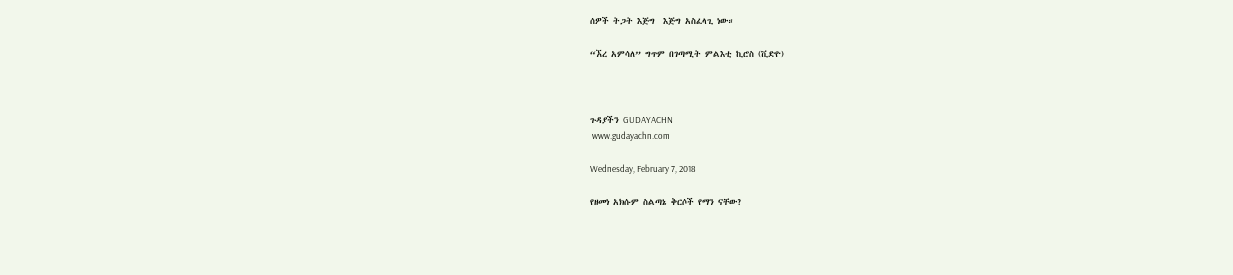ሰዎች ትጋት እጅግ  እጅግ አስፈላጊ ነው።

“ኧረ አምሳለ” ግጥም በገጣሚት ምልእቲ ኪሮስ (ቪድዮ)



ጉዳያችን GUDAYACHN
 www.gudayachn.com

Wednesday, February 7, 2018

የዘመነ አክሱም ስልጣኔ ቅርሶች የማን ናቸው?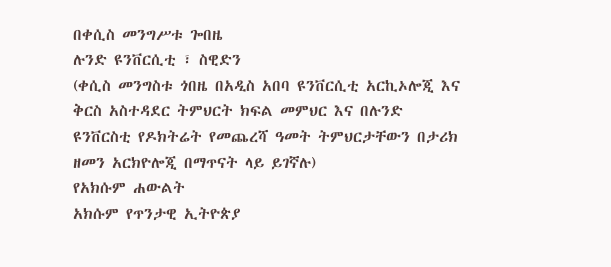በቀሲስ መንግሥቱ ጐበዜ
ሉንድ ዩንቨርሲቲ ፣ ስዊድን
(ቀሲስ መንግስቱ ጎበዜ በአዲስ አበባ ዩንቨርሲቲ አርኪኦሎጂ እና ቅርስ አስተዳደር ትምህርት ክፍል መምህር እና በሉንድ ዩንቨርስቲ የዶክትሬት የመጨረሻ ዓመት ትምህርታቸውን በታሪክ ዘመን አርክዮሎጂ በማጥናት ላይ ይገኛሉ)
የአክሱም ሐውልት
አክሱም የጥንታዊ ኢትዮጵያ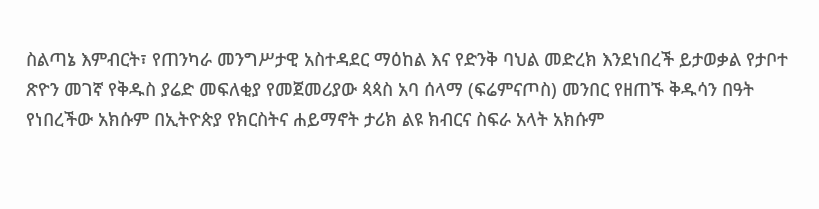ስልጣኔ እምብርት፣ የጠንካራ መንግሥታዊ አስተዳደር ማዕከል እና የድንቅ ባህል መድረክ እንደነበረች ይታወቃል የታቦተ ጽዮን መገኛ የቅዱስ ያሬድ መፍለቂያ የመጀመሪያው ጳጳስ አባ ሰላማ (ፍሬምናጦስ) መንበር የዘጠኙ ቅዱሳን በዓት የነበረችው አክሱም በኢትዮጵያ የክርስትና ሐይማኖት ታሪክ ልዩ ክብርና ስፍራ አላት አክሱም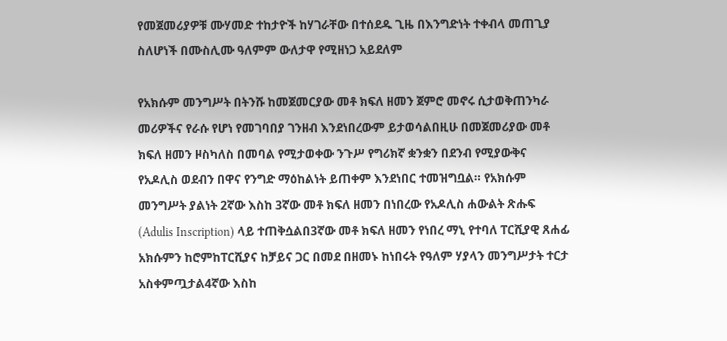የመጀመሪያዎቹ ሙሃመድ ተከታዮች ከሃገራቸው በተሰደዱ ጊዜ በእንግድነት ተቀብላ መጠጊያ ስለሆነች በሙስሊሙ ዓለምም ውለታዋ የሚዘነጋ አይደለም

የአክሱም መንግሥት በትንሹ ከመጀመርያው መቶ ክፍለ ዘመን ጀምሮ መኖሩ ሲታወቅጠንካራ መሪዎችና የራሱ የሆነ የመገባበያ ገንዘብ እንደነበረውም ይታወሳልበዚሁ በመጀመሪያው መቶ ክፍለ ዘመን ዞስካለስ በመባል የሚታወቀው ንጉሥ የግሪክኛ ቋንቋን በደንብ የሚያውቅና የአዶሊስ ወደብን በዋና የንግድ ማዕከልነት ይጠቀም እንደነበር ተመዝግቧል። የአክሱም መንግሥት ያልነት 2ኛው እስከ 3ኛው መቶ ክፍለ ዘመን በነበረው የአዶሊስ ሐውልት ጽሑፍ (Adulis Inscription) ላይ ተጠቅሷልበ3ኛው መቶ ክፍለ ዘመን የነበረ ማኒ የተባለ ፐርሺያዊ ጸሐፊ አክሱምን ከሮምከፐርሺያና ከቻይና ጋር በመደ በዘመኑ ከነበሩት የዓለም ሃያላን መንግሥታት ተርታ አስቀምጧታል4ኛው እስከ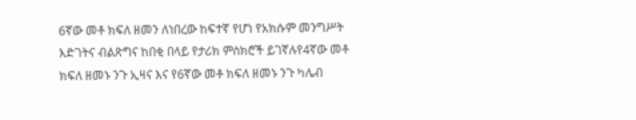6ኛው መቶ ክፍለ ዘመን ለነበረው ከፍተኛ የሆነ የአክሱም መንግሥት እድገትና ብልጽግና ከበቂ በላይ የታሪክ ምስክሮች ይገኛሉየ4ኛው መቶ ክፍለ ዘመኑ ንጉ ኢዛና እና የ6ኛው መቶ ክፍለ ዘመኑ ንጉ ካሌብ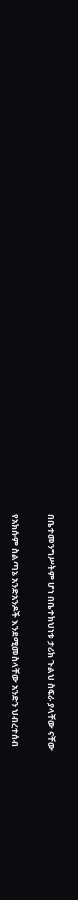በቤተመንግሥትም ሆነ በቤተክህነቱ ታሪክ ጉልህ ስፍራ ያላቸው ናቸው

የአክሱም ስልጣኔ አንድአንዶች እንደሚመስላቸው አንድን ህብረተሰብ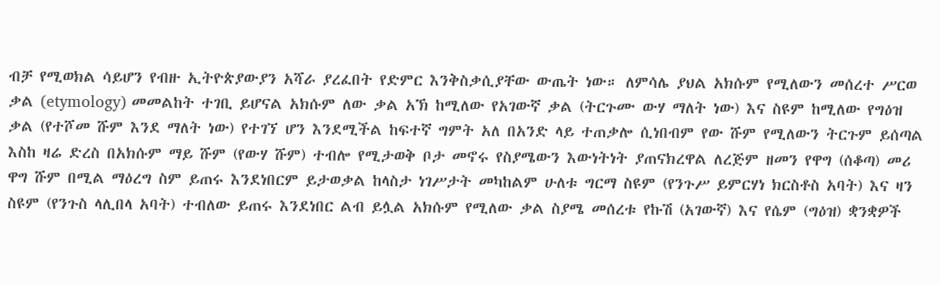ብቻ የሚወክል ሳይሆን የብዙ ኢትዮጵያውያን አሻራ ያረፈበት የድምር እንቅስቃሲያቸው ውጤት ነው። ለምሳሌ ያህል አክሱም የሚለውን መሰረተ ሥርወ ቃል (etymology) መመልከት ተገቢ ይሆናል አክሱም ለው ቃል አኽ ከሚለው የአገውኛ ቃል (ትርጉሙ ውሃ ማለት ነው) እና ስዩም ከሚለው የግዕዝ ቃል (የተሾመ ሹም እንደ ማለት ነው) የተገኘ ሆን እንደሚችል ከፍተኛ ግምት አለ በአንድ ላይ ተጠቃሎ ሲነበብም የው ሹም የሚለውን ትርጉም ይሰጣል እስከ ዛሬ ድረስ በአክሱም ማይ ሹም (የውሃ ሹም) ተብሎ የሚታወቅ ቦታ መኖሩ የስያሜውን እውነትነት ያጠናክረዋል ለረጅም ዘመን የዋግ (ሰቆጣ) መሪ ዋግ ሹም በሚል ማዕረግ ስም ይጠሩ እንደነበርም ይታወቃል ከላስታ ነገሥታት መካከልም ሁለቱ ግርማ ስዩም (የንጉሥ ይምርሃነ ክርስቶስ አባት) እና ዛን ስዩም (የንጉስ ላሊበላ አባት) ተብለው ይጠሩ እንደነበር ልብ ይሏል አክሱም የሚለው ቃል ስያሜ መሰረቱ የኩሽ (አገውኛ) እና የሴም (ግዕዝ) ቋንቋዎች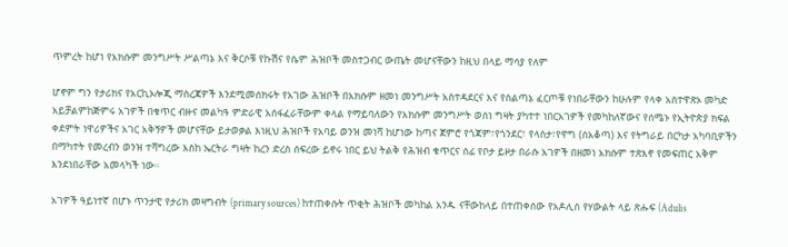ጥምረት ከሆነ የአክሱም መንግሥት ሥልጣኔ እና ቅርሶቹ የኩሽና የሴም ሕዝቦች መስተጋብር ውጤት መሆናቸውን ከዚህ በላይ ማሳያ የለም

ሆኖም ግን የታሪክና የአርኪኦሎጂ ማስረጃዎች እንደሚመሰክሩት የአገው ሕዝቦች በአክሱም ዘመነ መንግሥት አስተዳደርና እና የስልጣኔ ፈርጦቹ የነበራቸውን ከሁሉም የላቀ አስተዋጽኦ መካድ አይቻልምከጅምሩ አገዎች በቁጥር ብዙና መልካዓ ምድራዊ አሰፋፈራቸውም ቀላል የማይባለውን የአክሱም መንግሥት ወሰነ ግዛት ያካተተ ነበርአገዎች የመካከለኛውና የሰሜኑ የኢትዮጵያ ክፍል ቀደምት ነዋሪዎችና አገር አቅኝዎች መሆናቸው ይታወቃል እነዚህ ሕዝቦች የአባይ ወንዝ መነሻ ከሆነው ከጣና ጀምሮ የጎጃም፣የጎንደር፣ የላስታ፣የዋግ (ሰአቆጣ) እና የትግራይ በርካታ አካባቢዎችን በማካተት የመረብን ወንዝ ተሻግረው እስከ ኤርትራ ግዛት ከረን ድረስ ሰፍረው ይኖሩ ነበር ይህ ትልቅ የሕዝብ ቁጥርና ሰፊ የቦታ ይዞታ በራሱ አገዎች በዘመነ አክሱም ተጽእኖ የመፍጠር አቅም እንደነበራቸው አመላካች ነው።

አገዎች ዓይነተኛ በሆኑ ጥንታዊ የታሪክ መዛግብት (primary sources) ከተጠቀሱት ጥቂት ሕዝቦች መካከል አንዱ ናቸውከላይ በተጠቀሰው የአዶሊስ የሃውልት ላይ ጽሑፍ (Adulis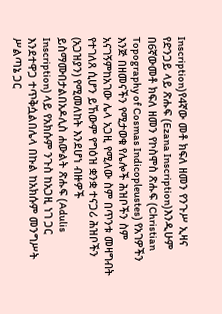Inscription)የ4ኛው መቶ ክፍለ ዘመን የንጉሥ ኢዛና የድንጋይ ላይ ጽሑፍ (Ezana Inscription)እንዲሁም በ6ኛውመቶ ክፍለ ዘመን የኮስሞስ ጽሑፍ (Christian Topography of Cosmas Indicopleustes) የአገዎችን እንጅ በዘመናችን የሚታወቁ የሌሎች ሕዝቦችን ስም አናገኝምከአገው ሌላ አጋዚ የሚለው ስም በጥንቱ መዛግብት የተገለጸ ሲሆን ይኸውም የግዕዝ ቋንቋ ተናጋሪ ሕዝቦችን (አጋዝያን) የሚመለከት እንደሆነ ብዙዎች ይስማሙበታልበአዶሊስ ሐውልት ጽሑፍ (Adulis Inscription) ላይ የአክሱም ንጉስ ከአጋዚ ነገ ጋር እንደተዋጋ ተጥቅሷልበሌላ በኩል ከአክሱም መንግሥት ሥልጣኔ ጋር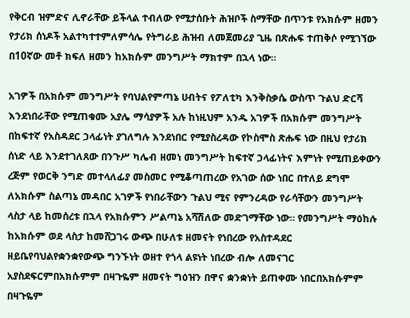የቅርብ ዝምድና ሊኖራቸው ይችላል ተብለው የሚታሰቡት ሕዝቦች ስማቸው በጥንቱ የአክሱም ዘመን የታሪክ ሰነዶች አልተካተተምለምሳሌ የትግራይ ሕዝብ ለመጀመሪያ ጊዜ በጽሑፍ ተጠቅሶ የሚገኘው በ10ኛው መቶ ክፍለ ዘመን ከአክሱም መንግሥት ማክተም በኋላ ነው።

አገዎች በአክሱም መንግሥት የባህልየምጣኔ ሀብትና የፖለቲካ እንቅስቃሴ ውስጥ ጉልህ ድርሻ እንደነበራቸው የሚጠቁሙ አያሌ ማሳያዎች አሉ ከነዚህም አንዱ አገዎች በአክሱም መንግሥት በከፍተኛ የአስዳደር ኃላፊነት ያገለግሉ እንደነበር የሚያስረዳው የኮስሞስ ጽሑፍ ነው በዚህ የታሪክ ሰነድ ላይ እንደተገለጸው በንጉሥ ካሌብ ዘመነ መንግሥት ከፍተኛ ኃላፊነትና እምነት የሚጠይቀውን ረጅም የወርቅ ንግድ መተላለፊያ መስመር የሚቆጣጠረው የአገው ሰው ነበር በተለይ ደግሞ ለአክሱም ስልጣኔ መዳበር አገዎች የነበራቸውን ጉልህ ሚና የምንረዳው የራሳቸውን መንግሥት ላስታ ላይ ከመሰረቱ በኋላ የአክሱምን ሥልጣኔ አሻሽለው መድገማቸው ነው። የመንግሥት ማዕከሉ ከአክሱም ወደ ላስታ ከመሸጋገሩ ውጭ በሁለቱ ዘመናት የነበረው የአስተዳደር ዘይቤየባህልየቋንቋየውጭ ግንኙነት ወዘተ የጎላ ልዩነት ነበረው ብሎ ለመናገር አያስደፍርምበአክሱምም በዛጉዬም ዘመናት ግዕዝን በዋና ቋንቋነት ይጠቀሙ ነበርበአክሱምም በዛጉዬም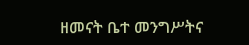ዘመናት ቤተ መንግሥትና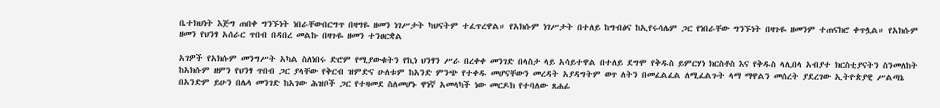ቤተክህነት እጅግ ጠበቀ ግንኙነት ነበራቸውበርግጥ በዛግዬ ዘመን ነገሥታት ካህናትም ተፈጥረዋል። የአክሱም ነገሥታት በተለይ ከግብፅና ከኢየሩሳሌም ጋር የነበራቸው ግንኙነት በዛጉዬ ዘመንም ተጠናክሮ ቀጥሏል። የአክሱም ዘመን የህንፃ አሰራር ጥበብ በዳበረ መልኩ በዛጉዬ ዘመን ተንፀርቋል

አገዎች የአክሱም መንግሥት አካል ስለነበሩ ድሮም የሚያውቁትን የኪነ ህንፃን ሥራ በረቀቀ መንገድ በላስታ ላይ አሳይተዋል በተለይ ደግሞ የቅዱስ ይምርሃነ ክርስቶስ እና የቅዱስ ላሊበላ አብያተ ክርስቲያናትን ስንመለከት ከአክሱም ዘምን የህንፃ ጥበብ ጋር ያላቸው የቅርብ ዝምድና ሁለቱም ከአንድ ምንጭ የተቀዱ መሆናቸውን መረዳት አያዳግትም ወጥ ለትን በመፈልፈል ለሚፈልጉት ላማ ማዋልን መሰረት ያደረገው ኢትዮጵያዊ ሥልጣኔ በአንድም ይሁን በሌላ መንገድ ከአገው ሕዝቦች ጋር የተዛመደ ስለመሆኑ ዋነኛ አመላካች ነው መርዶክ የተባለው ጸሐፊ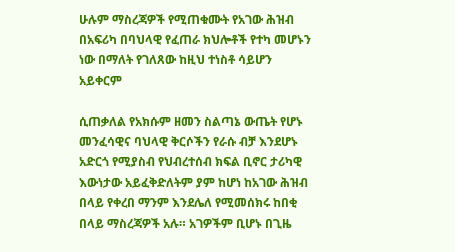ሁሉም ማስረጃዎች የሚጠቁሙት የአገው ሕዝብ በአፍሪካ በባህላዊ የፈጠራ ክህሎቶች የተካ መሆኑን ነው በማለት የገለጸው ከዚህ ተነስቶ ሳይሆን አይቀርም

ሲጠቃለል የአክሱም ዘመን ስልጣኔ ውጤት የሆኑ መንፈሳዊና ባህላዊ ቅርሶችን የራሱ ብቻ እንደሆኑ አድርጎ የሚያስብ የህብረተሰብ ክፍል ቢኖር ታሪካዊ እውነታው አይፈቅድለትም ያም ከሆነ ከአገው ሕዝብ በላይ የቀረበ ማንም እንደሌለ የሚመሰክሩ ከበቂ በላይ ማስረጃዎች አሉ። አገዎችም ቢሆኑ በጊዜ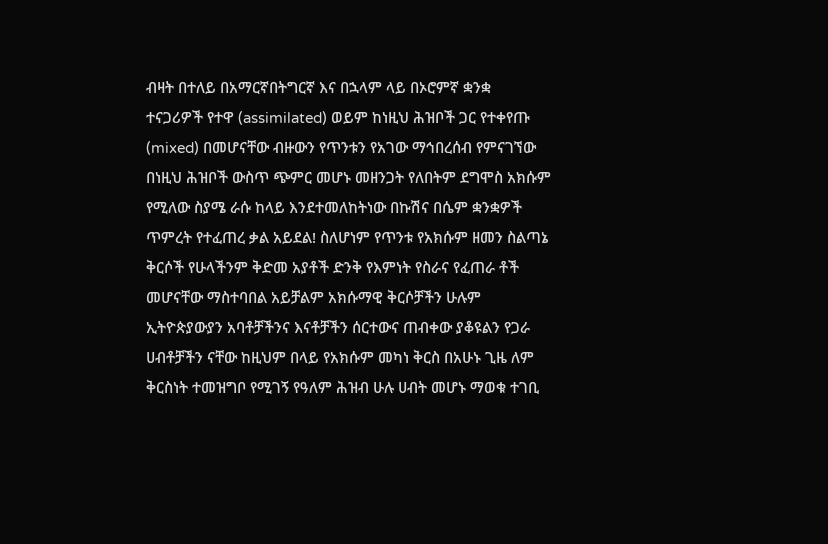ብዛት በተለይ በአማርኛበትግርኛ እና በኋላም ላይ በኦሮምኛ ቋንቋ ተናጋሪዎች የተዋ (assimilated) ወይም ከነዚህ ሕዝቦች ጋር የተቀየጡ (mixed) በመሆናቸው ብዙውን የጥንቱን የአገው ማኅበረሰብ የምናገኘው በነዚህ ሕዝቦች ውስጥ ጭምር መሆኑ መዘንጋት የለበትም ደግሞስ አክሱም የሚለው ስያሜ ራሱ ከላይ እንደተመለከትነው በኩሽና በሴም ቋንቋዎች ጥምረት የተፈጠረ ቃል አይደል! ስለሆነም የጥንቱ የአክሱም ዘመን ስልጣኔ ቅርሶች የሁላችንም ቅድመ አያቶች ድንቅ የእምነት የስራና የፈጠራ ቶች መሆናቸው ማስተባበል አይቻልም አክሱማዊ ቅርሶቻችን ሁሉም ኢትዮጵያውያን አባቶቻችንና እናቶቻችን ሰርተውና ጠብቀው ያቆዩልን የጋራ ሀብቶቻችን ናቸው ከዚህም በላይ የአክሱም መካነ ቅርስ በአሁኑ ጊዜ ለም ቅርስነት ተመዝግቦ የሚገኝ የዓለም ሕዝብ ሁሉ ሀብት መሆኑ ማወቁ ተገቢ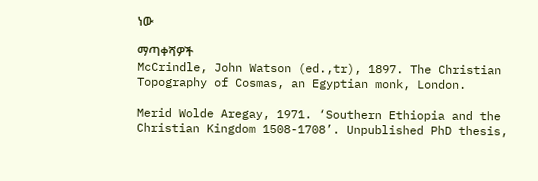ነው

ማጣቀሻዎች
McCrindle, John Watson (ed.,tr), 1897. The Christian Topography of Cosmas, an Egyptian monk, London.

Merid Wolde Aregay, 1971. ‘Southern Ethiopia and the Christian Kingdom 1508-1708’. Unpublished PhD thesis,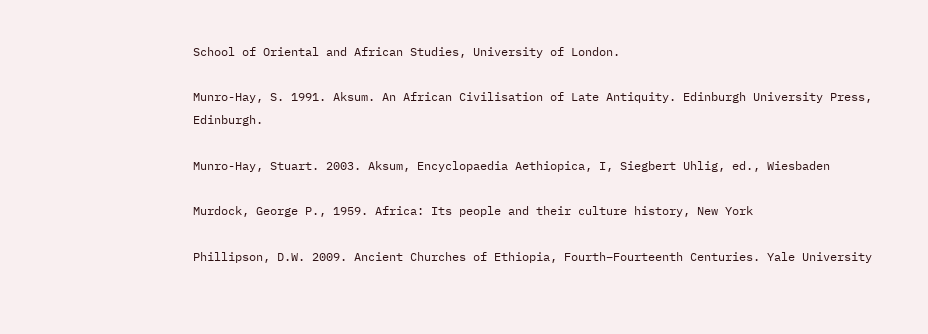School of Oriental and African Studies, University of London.

Munro-Hay, S. 1991. Aksum. An African Civilisation of Late Antiquity. Edinburgh University Press, Edinburgh.

Munro-Hay, Stuart. 2003. Aksum, Encyclopaedia Aethiopica, I, Siegbert Uhlig, ed., Wiesbaden

Murdock, George P., 1959. Africa: Its people and their culture history, New York

Phillipson, D.W. 2009. Ancient Churches of Ethiopia, Fourth–Fourteenth Centuries. Yale University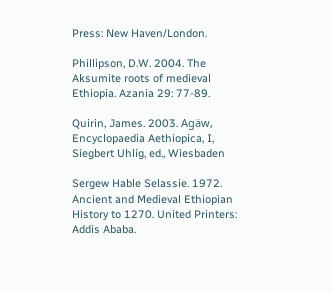Press: New Haven/London.

Phillipson, D.W. 2004. The Aksumite roots of medieval Ethiopia. Azania 29: 77-89.

Quirin, James. 2003. Agäw, Encyclopaedia Aethiopica, I, Siegbert Uhlig, ed., Wiesbaden

Sergew Hable Selassie. 1972. Ancient and Medieval Ethiopian History to 1270. United Printers: Addis Ababa.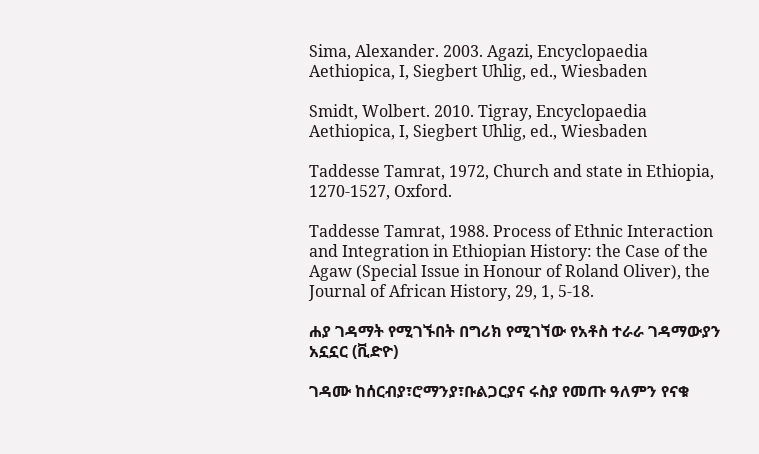Sima, Alexander. 2003. Agazi, Encyclopaedia Aethiopica, I, Siegbert Uhlig, ed., Wiesbaden

Smidt, Wolbert. 2010. Tigray, Encyclopaedia Aethiopica, I, Siegbert Uhlig, ed., Wiesbaden

Taddesse Tamrat, 1972, Church and state in Ethiopia, 1270-1527, Oxford.

Taddesse Tamrat, 1988. Process of Ethnic Interaction and Integration in Ethiopian History: the Case of the Agaw (Special Issue in Honour of Roland Oliver), the Journal of African History, 29, 1, 5-18.

ሐያ ገዳማት የሚገኙበት በግሪክ የሚገኘው የአቶስ ተራራ ገዳማውያን አኗኗር (ቪድዮ)

ገዳሙ ከሰርብያ፣ሮማንያ፣ቡልጋርያና ሩስያ የመጡ ዓለምን የናቁ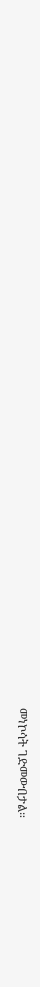መነኮሳት ገድመውበታል።